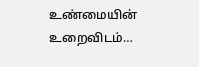உண்மையின் உறைவிடம்…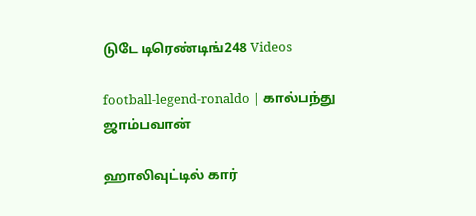டுடே டிரெண்டிங்248 Videos

football-legend-ronaldo | கால்பந்து ஜாம்பவான்

ஹாலிவுட்டில் கார்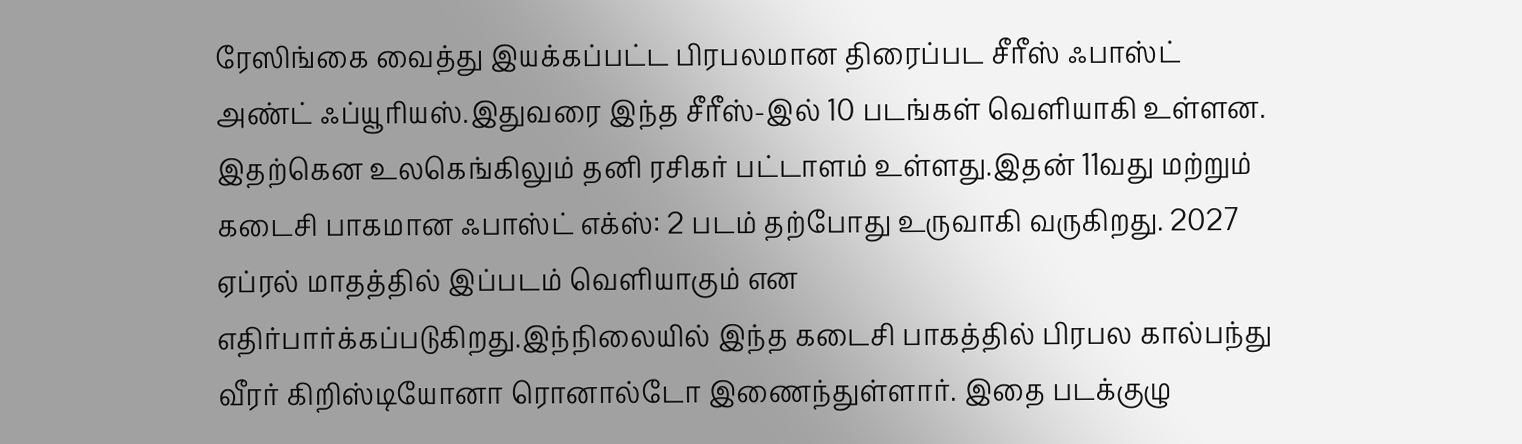ரேஸிங்கை வைத்து இயக்கப்பட்ட பிரபலமான திரைப்பட சீரீஸ் ஃபாஸ்ட் அண்ட் ஃப்யூரியஸ்.இதுவரை இந்த சீரீஸ்-இல் 10 படங்கள் வெளியாகி உள்ளன. இதற்கென உலகெங்கிலும் தனி ரசிகர் பட்டாளம் உள்ளது.இதன் 11வது மற்றும் கடைசி பாகமான ஃபாஸ்ட் எக்ஸ்: 2 படம் தற்போது உருவாகி வருகிறது. 2027 ஏப்ரல் மாதத்தில் இப்படம் வெளியாகும் என எதிர்பார்க்கப்படுகிறது.இந்நிலையில் இந்த கடைசி பாகத்தில் பிரபல கால்பந்து வீரர் கிறிஸ்டியோனா ரொனால்டோ இணைந்துள்ளார். இதை படக்குழு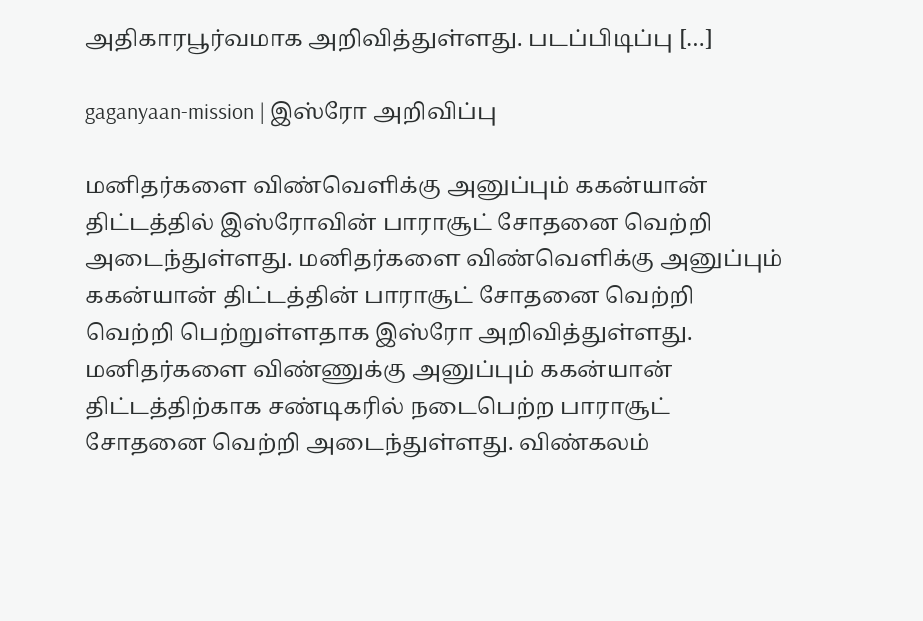அதிகாரபூர்வமாக அறிவித்துள்ளது. படப்பிடிப்பு […]

gaganyaan-mission | இஸ்ரோ அறிவிப்பு

மனிதர்களை விண்வெளிக்கு அனுப்பும் ககன்யான் திட்டத்தில் இஸ்ரோவின் பாராசூட் சோதனை வெற்றி அடைந்துள்ளது. மனிதர்களை விண்வெளிக்கு அனுப்பும் ககன்யான் திட்டத்தின் பாராசூட் சோதனை வெற்றி வெற்றி பெற்றுள்ளதாக இஸ்ரோ அறிவித்துள்ளது. மனிதர்களை விண்ணுக்கு அனுப்பும் ககன்யான் திட்டத்திற்காக சண்டிகரில் நடைபெற்ற பாராசூட் சோதனை வெற்றி அடைந்துள்ளது. விண்கலம்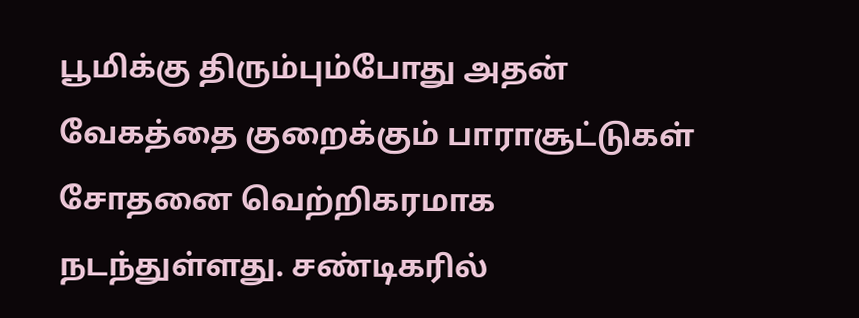பூமிக்கு திரும்பும்போது அதன் வேகத்தை குறைக்கும் பாராசூட்டுகள் சோதனை வெற்றிகரமாக நடந்துள்ளது. சண்டிகரில்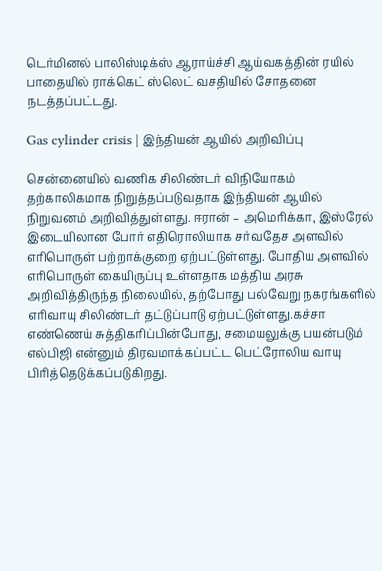டெர்மினல் பாலிஸ்டிக்ஸ் ஆராய்ச்சி ஆய்வகத்தின் ரயில் பாதையில் ராக்கெட் ஸ்லெட் வசதியில் சோதனை நடத்தப்பட்டது.

Gas cylinder crisis | இந்தியன் ஆயில் அறிவிப்பு

சென்னையில் வணிக சிலிண்டர் விநியோகம் தற்காலிகமாக நிறுத்தப்படுவதாக இந்தியன் ஆயில் நிறுவனம் அறிவித்துள்ளது. ஈரான் – அமெரிக்கா, இஸ்ரேல் இடையிலான போர் எதிரொலியாக சர்வதேச அளவில் எரிபொருள் பற்றாக்குறை ஏற்பட்டுள்ளது. போதிய அளவில் எரிபொருள் கையிருப்பு உள்ளதாக மத்திய அரசு அறிவித்திருந்த நிலையில், தற்போது பல்வேறு நகரங்களில் எரிவாயு சிலிண்டர் தட்டுப்பாடு ஏற்பட்டுள்ளது.கச்சா எண்ணெய் சுத்திகரிப்பின்போது, சமையலுக்கு பயன்படும் எல்பிஜி என்னும் திரவமாக்கப்பட்ட பெட்ரோலிய வாயு பிரித்தெடுக்கப்படுகிறது.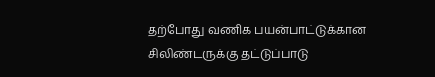தற்போது வணிக பயன்பாட்டுக்கான சிலிண்டருக்கு தட்டுப்பாடு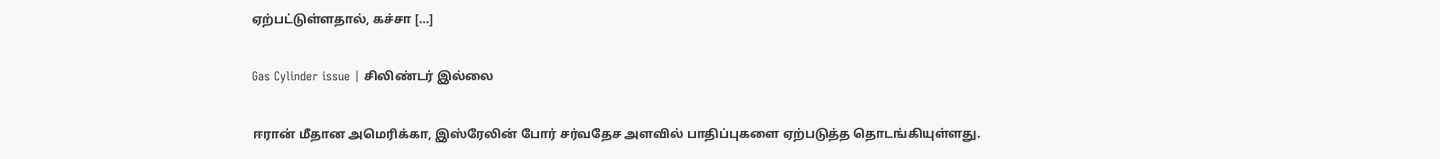ஏற்பட்டுள்ளதால், கச்சா […]

Gas Cylinder issue | சிலிண்டர் இல்லை

ஈரான் மீதான அமெரிக்கா, இஸ்ரேலின் போர் சர்வதேச அளவில் பாதிப்புகளை ஏற்படுத்த தொடங்கியுள்ளது.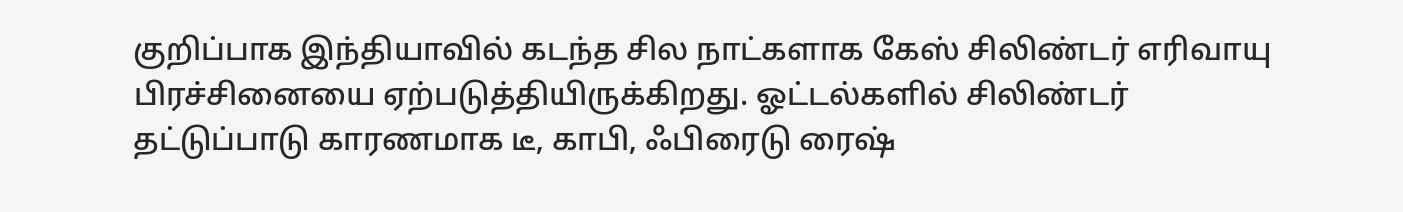குறிப்பாக இந்தியாவில் கடந்த சில நாட்களாக கேஸ் சிலிண்டர் எரிவாயு பிரச்சினையை ஏற்படுத்தியிருக்கிறது. ஓட்டல்களில் சிலிண்டர் தட்டுப்பாடு காரணமாக டீ, காபி, ஃபிரைடு ரைஷ்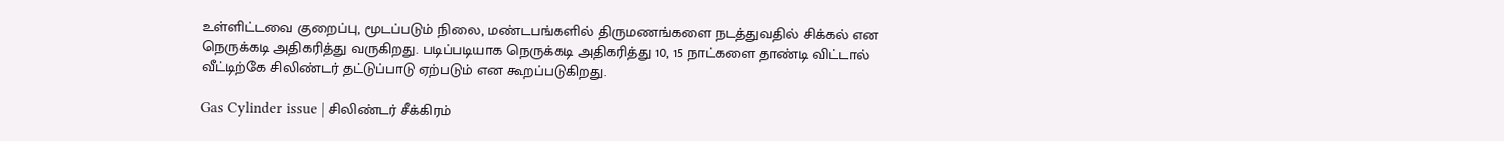உள்ளிட்டவை குறைப்பு, மூடப்படும் நிலை, மண்டபங்களில் திருமணங்களை நடத்துவதில் சிக்கல் என நெருக்கடி அதிகரித்து வருகிறது. படிப்படியாக நெருக்கடி அதிகரித்து 10, 15 நாட்களை தாண்டி விட்டால் வீட்டிற்கே சிலிண்டர் தட்டுப்பாடு ஏற்படும் என கூறப்படுகிறது.

Gas Cylinder issue | சிலிண்டர் சீக்கிரம்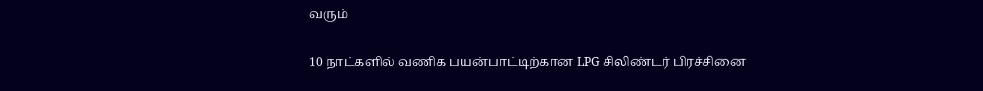வரும்

10 நாட்களில் வணிக பயன்பாட்டிற்கான LPG சிலிண்டர் பிரச்சினை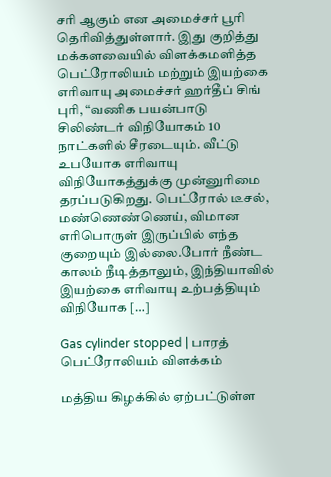சரி ஆகும் என அமைச்சர் பூரி தெரிவித்துள்ளார். இது குறித்து மக்களவையில் விளக்கமளித்த பெட்ரோலியம் மற்றும் இயற்கை எரிவாயு அமைச்சர் ஹர்தீப் சிங் புரி, “வணிக பயன்பாடு சிலிண்டர் விநியோகம் 10 நாட்களில் சீரடையும். வீட்டு உபயோக எரிவாயு விநியோகத்துக்கு முன்னுரிமை தரப்படுகிறது. பெட்ரோல் டீசல், மண்ணெண்ணெய், விமான எரிபொருள் இருப்பில் எந்த குறையும் இல்லை.போர் நீண்ட காலம் நீடித்தாலும், இந்தியாவில் இயற்கை எரிவாயு உற்பத்தியும் விநியோக […]

Gas cylinder stopped | பாரத் பெட்ரோலியம் விளக்கம்

மத்திய கிழக்கில் ஏற்பட்டுள்ள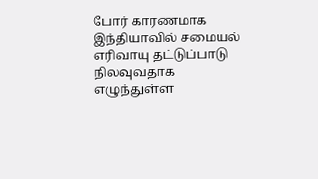போர் காரணமாக இந்தியாவில் சமையல் எரிவாயு தட்டுப்பாடு நிலவுவதாக எழுந்துள்ள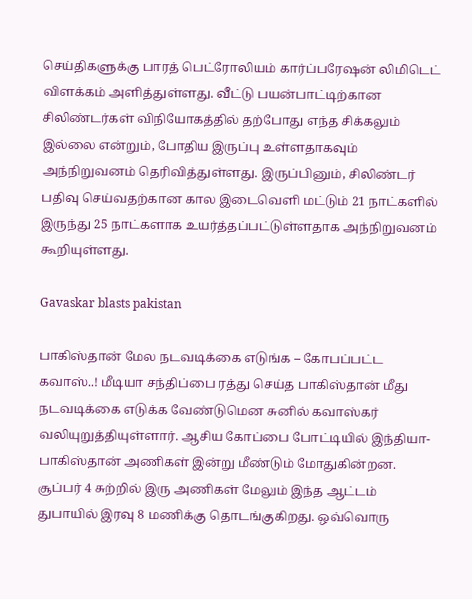செய்திகளுக்கு பாரத் பெட்ரோலியம் கார்ப்பரேஷன் லிமிடெட் விளக்கம் அளித்துள்ளது. வீட்டு பயன்பாட்டிற்கான சிலிண்டர்கள் விநியோகத்தில் தற்போது எந்த சிக்கலும் இல்லை என்றும், போதிய இருப்பு உள்ளதாகவும் அந்நிறுவனம் தெரிவித்துள்ளது. இருப்பினும், சிலிண்டர் பதிவு செய்வதற்கான கால இடைவெளி மட்டும் 21 நாட்களில் இருந்து 25 நாட்களாக உயர்த்தப்பட்டுள்ளதாக அந்நிறுவனம் கூறியுள்ளது.

Gavaskar blasts pakistan

பாகிஸ்தான் மேல நடவடிக்கை எடுங்க – கோபப்பட்ட கவாஸ்..! மீடியா சந்திப்பை ரத்து செய்த பாகிஸ்தான் மீது நடவடிக்கை எடுக்க வேண்டுமென சுனில் கவாஸ்கர் வலியுறுத்தியுள்ளார். ஆசிய கோப்பை போட்டியில் இந்தியா-பாகிஸ்தான் அணிகள் இன்று மீண்டும் மோதுகின்றன. சூப்பர் 4 சுற்றில் இரு அணிகள் மேலும் இந்த ஆட்டம் துபாயில் இரவு 8 மணிக்கு தொடங்குகிறது. ஒவ்வொரு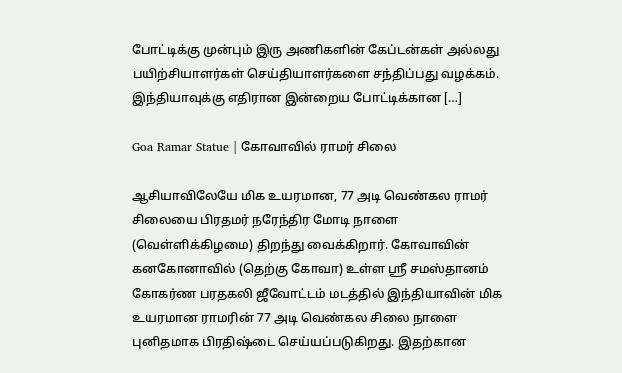போட்டிக்கு முன்பும் இரு அணிகளின் கேப்டன்கள் அல்லது பயிற்சியாளர்கள் செய்தியாளர்களை சந்திப்பது வழக்கம். இந்தியாவுக்கு எதிரான இன்றைய போட்டிக்கான […]

Goa Ramar Statue | கோவாவில் ராமர் சிலை

ஆசியாவிலேயே மிக உயரமான, 77 அடி வெண்கல ராமர் சிலையை பிரதமர் நரேந்திர மோடி நாளை (வெள்ளிக்கிழமை) திறந்து வைக்கிறார். கோவாவின் கனகோனாவில் (தெற்கு கோவா) உள்ள ஸ்ரீ சமஸ்தானம் கோகர்ண பரதகலி ஜீவோட்டம் மடத்தில் இந்தியாவின் மிக உயரமான ராமரின் 77 அடி வெண்கல சிலை நாளை புனிதமாக பிரதிஷ்டை செய்யப்படுகிறது. இதற்கான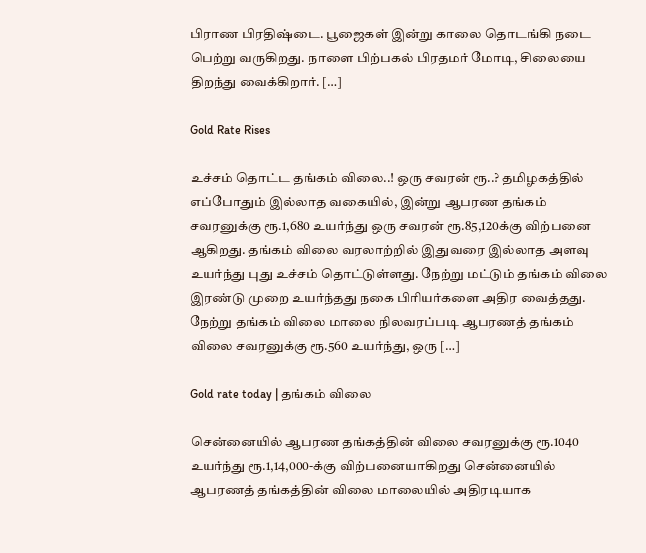பிராண பிரதிஷ்டை. பூஜைகள் இன்று காலை தொடங்கி நடை பெற்று வருகிறது. நாளை பிற்பகல் பிரதமர் மோடி, சிலையை திறந்து வைக்கிறார். […]

Gold Rate Rises

உச்சம் தொட்ட தங்கம் விலை..! ஒரு சவரன் ரூ..? தமிழகத்தில் எப்போதும் இல்லாத வகையில், இன்று ஆபரண தங்கம் சவரனுக்கு ரூ.1,680 உயர்ந்து ஒரு சவரன் ரூ.85,120க்கு விற்பனை ஆகிறது. தங்கம் விலை வரலாற்றில் இதுவரை இல்லாத அளவு உயர்ந்து புது உச்சம் தொட்டுள்ளது. நேற்று மட்டும் தங்கம் விலை இரண்டு முறை உயர்ந்தது நகை பிரியர்களை அதிர வைத்தது. நேற்று தங்கம் விலை மாலை நிலவரப்படி ஆபரணத் தங்கம் விலை சவரனுக்கு ரூ.560 உயர்ந்து, ஒரு […]

Gold rate today | தங்கம் விலை

சென்னையில் ஆபரண தங்கத்தின் விலை சவரனுக்கு ரூ.1040 உயர்ந்து ரூ.1,14,000-க்கு விற்பனையாகிறது சென்னையில் ஆபரணத் தங்கத்தின் விலை மாலையில் அதிரடியாக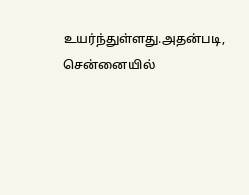உயர்ந்துள்ளது.அதன்படி, சென்னையில்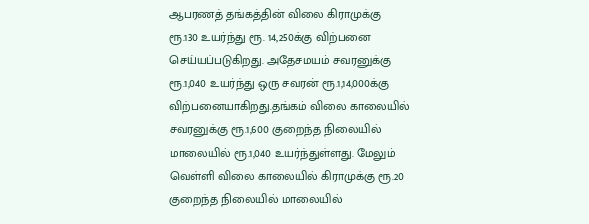ஆபரணத் தங்கத்தின் விலை கிராமுக்கு ரூ.130 உயர்ந்து ரூ. 14,250க்கு விற்பனை செய்யப்படுகிறது. அதேசமயம் சவரனுக்கு ரூ.1,040 உயர்ந்து ஒரு சவரன் ரூ.1,14,000க்கு விற்பனையாகிறது.தங்கம் விலை காலையில் சவரனுக்கு ரூ.1,600 குறைந்த நிலையில் மாலையில் ரூ.1,040 உயர்ந்துள்ளது. மேலும் வெள்ளி விலை காலையில் கிராமுக்கு ரூ.20 குறைந்த நிலையில் மாலையில்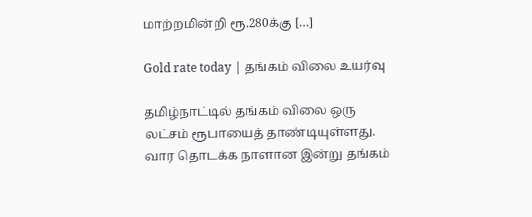மாற்றமின்றி ரூ.280க்கு […]

Gold rate today | தங்கம் விலை உயர்வு

தமிழ்நாட்டில் தங்கம் விலை ஒரு லட்சம் ரூபாயைத் தாண்டியுள்ளது. வார தொடக்க நாளான இன்று தங்கம்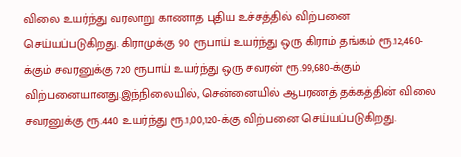விலை உயர்ந்து வரலாறு காணாத புதிய உச்சத்தில் விற்பனை செய்யப்படுகிறது. கிராமுக்கு 90 ரூபாய் உயர்ந்து ஒரு கிராம் தங்கம் ரூ.12,460-க்கும் சவரனுக்கு 720 ரூபாய் உயர்ந்து ஒரு சவரன் ரூ.99,680-க்கும் விற்பனையானது.இந்நிலையில், சென்னையில் ஆபரணத் தக்கத்தின் விலை சவரனுக்கு ரூ.440 உயர்ந்து ரூ.1,00,120-க்கு விற்பனை செய்யப்படுகிறது.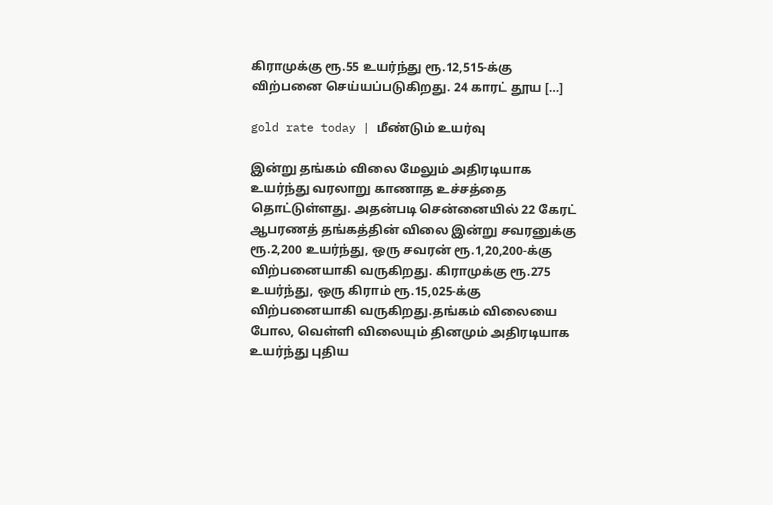கிராமுக்கு ரூ.55 உயர்ந்து ரூ.12,515-க்கு விற்பனை செய்யப்படுகிறது. 24 காரட் தூய […]

gold rate today | மீண்டும் உயர்வு

இன்று தங்கம் விலை மேலும் அதிரடியாக உயர்ந்து வரலாறு காணாத உச்சத்தை தொட்டுள்ளது. அதன்படி சென்னையில் 22 கேரட் ஆபரணத் தங்கத்தின் விலை இன்று சவரனுக்கு ரூ.2,200 உயர்ந்து, ஒரு சவரன் ரூ.1,20,200-க்கு விற்பனையாகி வருகிறது. கிராமுக்கு ரூ.275 உயர்ந்து, ஒரு கிராம் ரூ.15,025-க்கு விற்பனையாகி வருகிறது.தங்கம் விலையை போல, வெள்ளி விலையும் தினமும் அதிரடியாக உயர்ந்து புதிய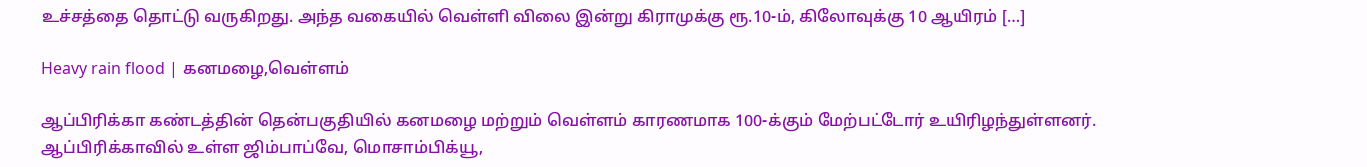உச்சத்தை தொட்டு வருகிறது. அந்த வகையில் வெள்ளி விலை இன்று கிராமுக்கு ரூ.10-ம், கிலோவுக்கு 10 ஆயிரம் […]

Heavy rain flood | கனமழை,வெள்ளம்

ஆப்பிரிக்கா கண்டத்தின் தென்பகுதியில் கனமழை மற்றும் வெள்ளம் காரணமாக 100-க்கும் மேற்பட்டோர் உயிரிழந்துள்ளனர். ஆப்பிரிக்காவில் உள்ள ஜிம்பாப்வே, மொசாம்பிக்யூ,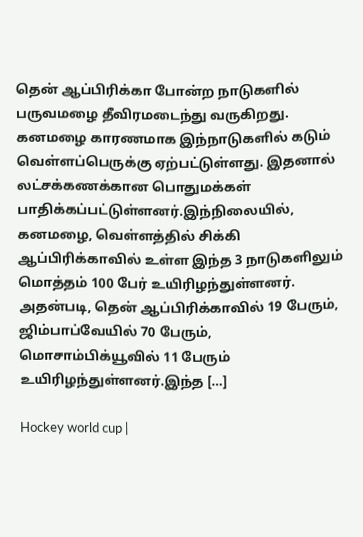தென் ஆப்பிரிக்கா போன்ற நாடுகளில் பருவமழை தீவிரமடைந்து வருகிறது. கனமழை காரணமாக இந்நாடுகளில் கடும் வெள்ளப்பெருக்கு ஏற்பட்டுள்ளது. இதனால் லட்சக்கணக்கான பொதுமக்கள் பாதிக்கப்பட்டுள்ளனர்.இந்நிலையில், கனமழை, வெள்ளத்தில் சிக்கி ஆப்பிரிக்காவில் உள்ள இந்த 3 நாடுகளிலும் மொத்தம் 100 பேர் உயிரிழந்துள்ளனர். அதன்படி, தென் ஆப்பிரிக்காவில் 19 பேரும், ஜிம்பாப்வேயில் 70 பேரும், மொசாம்பிக்யூவில் 11 பேரும் உயிரிழந்துள்ளனர்.இந்த […]

Hockey world cup |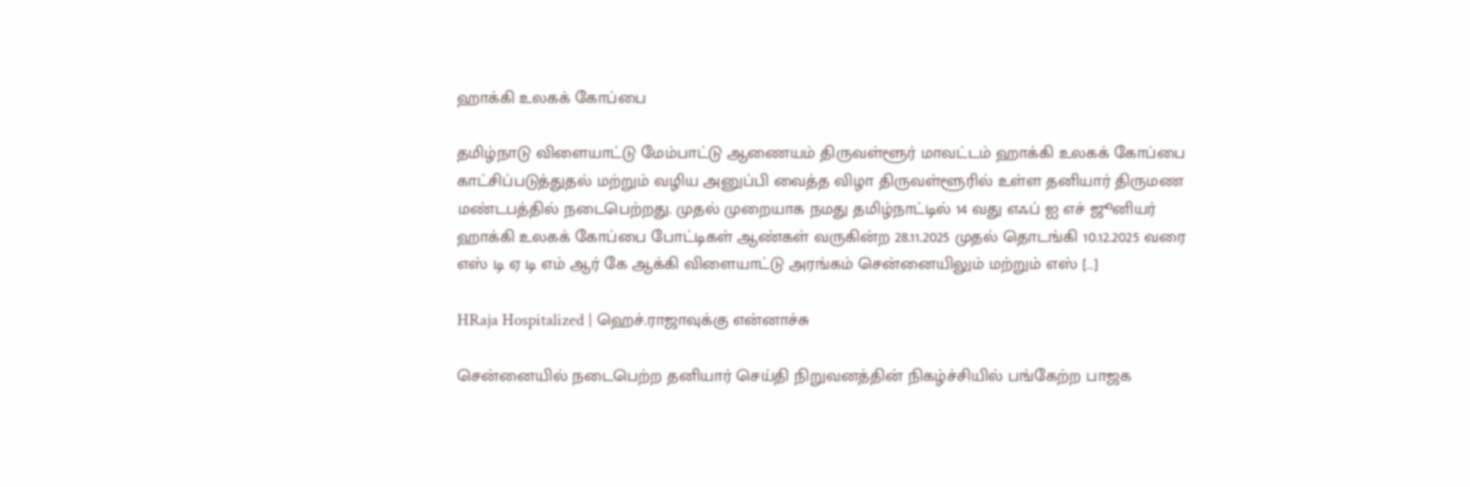ஹாக்கி உலகக் கோப்பை

தமிழ்நாடு விளையாட்டு மேம்பாட்டு ஆணையம் திருவள்ளூர் மாவட்டம் ஹாக்கி உலகக் கோப்பை காட்சிப்படுத்துதல் மற்றும் வழிய அனுப்பி வைத்த விழா திருவள்ளூரில் உள்ள தனியார் திருமண மண்டபத்தில் நடைபெற்றது. முதல் முறையாக நமது தமிழ்நாட்டில் 14 வது எஃப் ஐ எச் ஜூனியர் ஹாக்கி உலகக் கோப்பை போட்டிகள் ஆண்கள் வருகின்ற 28.11.2025 முதல் தொடங்கி 10.12.2025 வரை எஸ் டி ஏ டி எம் ஆர் கே ஆக்கி விளையாட்டு அரங்கம் சென்னையிலும் மற்றும் எஸ் […]

HRaja Hospitalized | ஹெச்.ராஜாவுக்கு என்னாச்சு

சென்னையில் நடைபெற்ற தனியார் செய்தி நிறுவனத்தின் நிகழ்ச்சியில் பங்கேற்ற பாஜக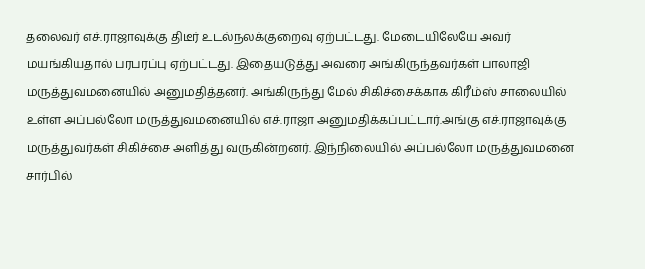தலைவர் எச்.ராஜாவுக்கு திடீர் உடல்நலக்குறைவு ஏற்பட்டது. மேடையிலேயே அவர் மயங்கியதால் பரபரப்பு ஏற்பட்டது. இதையடுத்து அவரை அங்கிருந்தவர்கள் பாலாஜி மருத்துவமனையில் அனுமதித்தனர். அங்கிருந்து மேல் சிகிச்சைக்காக கிரீம்ஸ் சாலையில் உள்ள அப்பல்லோ மருத்துவமனையில் எச்.ராஜா அனுமதிக்கப்பட்டார்.அங்கு எச்.ராஜாவுக்கு மருத்துவர்கள் சிகிச்சை அளித்து வருகின்றனர். இந்நிலையில் அப்பல்லோ மருத்துவமனை சார்பில்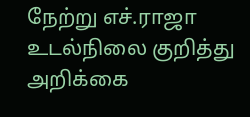நேற்று எச்.ராஜா உடல்நிலை குறித்து அறிக்கை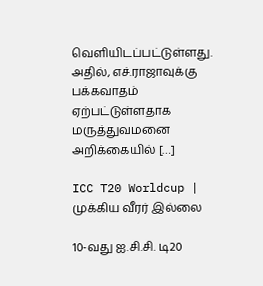வெளியிடப்பட்டுள்ளது. அதில், எச்.ராஜாவுக்கு பக்கவாதம் ஏற்பட்டுள்ளதாக மருத்துவமனை அறிக்கையில் […]

ICC T20 Worldcup | முக்கிய வீரர் இல்லை

10-வது ஐ.சி.சி. டி20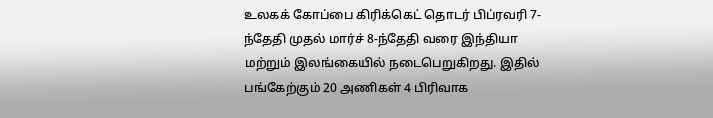உலகக் கோப்பை கிரிக்கெட் தொடர் பிப்ரவரி 7-ந்தேதி முதல் மார்ச் 8-ந்தேதி வரை இந்தியா மற்றும் இலங்கையில் நடைபெறுகிறது. இதில் பங்கேற்கும் 20 அணிகள் 4 பிரிவாக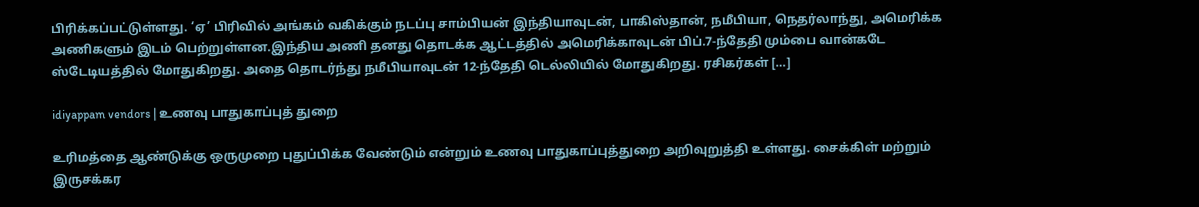பிரிக்கப்பட்டுள்ளது. ‘ஏ’ பிரிவில் அங்கம் வகிக்கும் நடப்பு சாம்பியன் இந்தியாவுடன், பாகிஸ்தான், நமீபியா, நெதர்லாந்து, அமெரிக்க அணிகளும் இடம் பெற்றுள்ளன.இந்திய அணி தனது தொடக்க ஆட்டத்தில் அமெரிக்காவுடன் பிப்.7-ந்தேதி மும்பை வான்கடே ஸ்டேடியத்தில் மோதுகிறது. அதை தொடர்ந்து நமீபியாவுடன் 12-ந்தேதி டெல்லியில் மோதுகிறது. ரசிகர்கள் […]

idiyappam vendors | உணவு பாதுகாப்புத் துறை

உரிமத்தை ஆண்டுக்கு ஒருமுறை புதுப்பிக்க வேண்டும் என்றும் உணவு பாதுகாப்புத்துறை அறிவுறுத்தி உள்ளது. சைக்கிள் மற்றும் இருசக்கர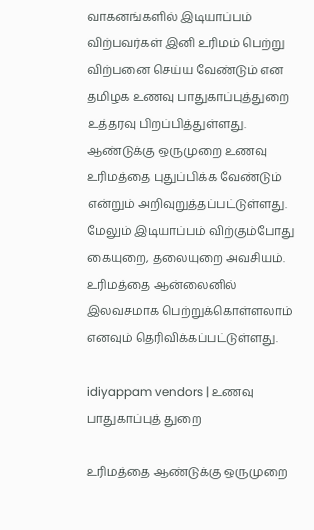வாகனங்களில் இடியாப்பம் விற்பவர்கள் இனி உரிமம் பெற்று விற்பனை செய்ய வேண்டும் என தமிழக உணவு பாதுகாப்புத்துறை உத்தரவு பிறப்பித்துள்ளது. ஆண்டுக்கு ஒருமுறை உணவு உரிமத்தை புதுப்பிக்க வேண்டும் என்றும் அறிவுறுத்தப்பட்டுள்ளது. மேலும் இடியாப்பம் விற்கும்போது கையுறை, தலையுறை அவசியம். உரிமத்தை ஆன்லைனில் இலவசமாக பெற்றுக்கொள்ளலாம் எனவும் தெரிவிக்கப்பட்டுள்ளது.

idiyappam vendors | உணவு பாதுகாப்புத் துறை

உரிமத்தை ஆண்டுக்கு ஒருமுறை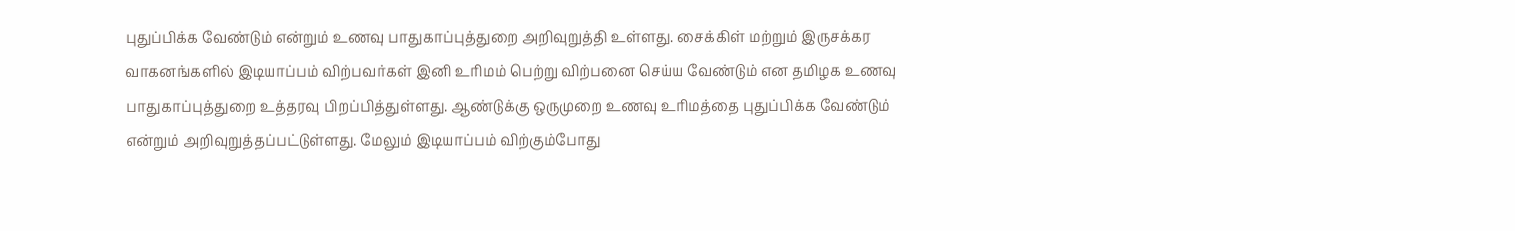புதுப்பிக்க வேண்டும் என்றும் உணவு பாதுகாப்புத்துறை அறிவுறுத்தி உள்ளது. சைக்கிள் மற்றும் இருசக்கர வாகனங்களில் இடியாப்பம் விற்பவர்கள் இனி உரிமம் பெற்று விற்பனை செய்ய வேண்டும் என தமிழக உணவு பாதுகாப்புத்துறை உத்தரவு பிறப்பித்துள்ளது. ஆண்டுக்கு ஒருமுறை உணவு உரிமத்தை புதுப்பிக்க வேண்டும் என்றும் அறிவுறுத்தப்பட்டுள்ளது. மேலும் இடியாப்பம் விற்கும்போது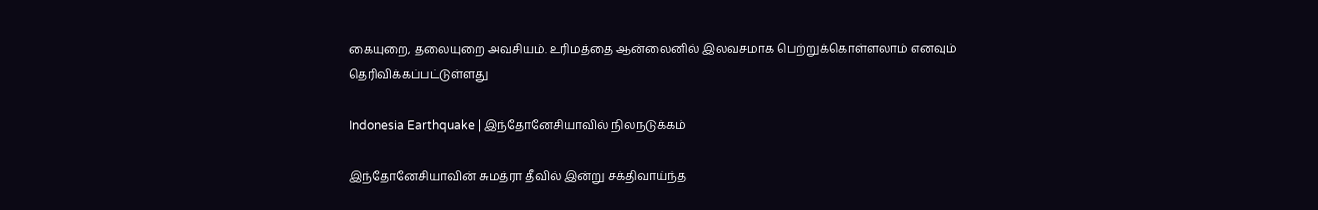கையுறை, தலையுறை அவசியம். உரிமத்தை ஆன்லைனில் இலவசமாக பெற்றுக்கொள்ளலாம் எனவும் தெரிவிக்கப்பட்டுள்ளது

Indonesia Earthquake | இந்தோனேசியாவில் நிலநடுக்கம்

இந்தோனேசியாவின் சுமத்ரா தீவில் இன்று சக்திவாய்ந்த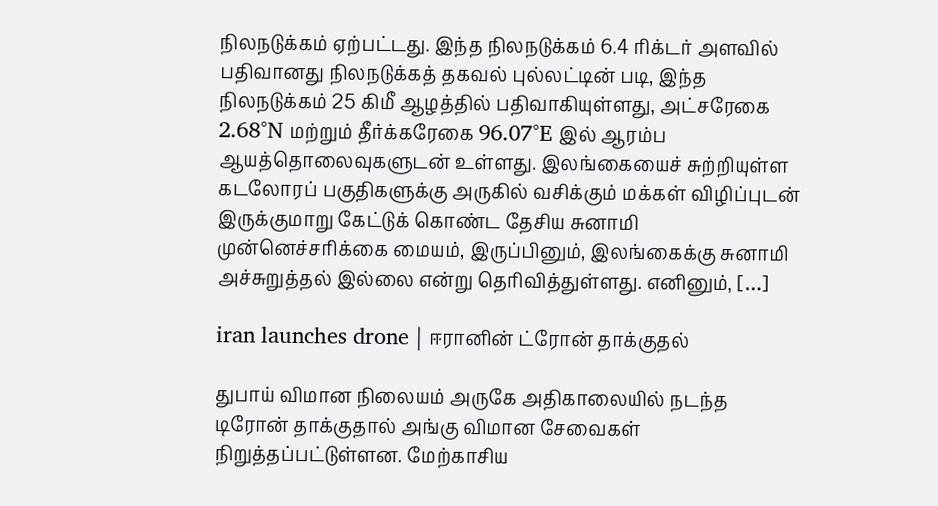நிலநடுக்கம் ஏற்பட்டது. இந்த நிலநடுக்கம் 6.4 ரிக்டர் அளவில் பதிவானது நிலநடுக்கத் தகவல் புல்லட்டின் படி, இந்த நிலநடுக்கம் 25 கிமீ ஆழத்தில் பதிவாகியுள்ளது, அட்சரேகை 2.68°N மற்றும் தீர்க்கரேகை 96.07°E இல் ஆரம்ப ஆயத்தொலைவுகளுடன் உள்ளது. இலங்கையைச் சுற்றியுள்ள கடலோரப் பகுதிகளுக்கு அருகில் வசிக்கும் மக்கள் விழிப்புடன் இருக்குமாறு கேட்டுக் கொண்ட தேசிய சுனாமி முன்னெச்சரிக்கை மையம், இருப்பினும், இலங்கைக்கு சுனாமி அச்சுறுத்தல் இல்லை என்று தெரிவித்துள்ளது. எனினும், […]

iran launches drone | ஈரானின் ட்ரோன் தாக்குதல்

துபாய் விமான நிலையம் அருகே அதிகாலையில் நடந்த டிரோன் தாக்குதால் அங்கு விமான சேவைகள் நிறுத்தப்பட்டுள்ளன. மேற்காசிய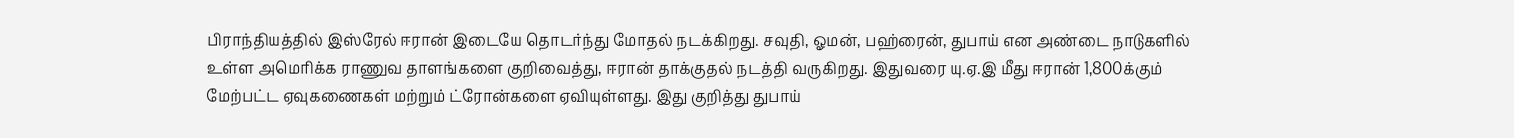பிராந்தியத்தில் இஸ்ரேல் ஈரான் இடையே தொடர்ந்து மோதல் நடக்கிறது. சவுதி, ஓமன், பஹ்ரைன், துபாய் என அண்டை நாடுகளில் உள்ள அமெரிக்க ராணுவ தாளங்களை குறிவைத்து, ஈரான் தாக்குதல் நடத்தி வருகிறது. இதுவரை யு.ஏ.இ மீது ஈரான் 1,800க்கும் மேற்பட்ட ஏவுகணைகள் மற்றும் ட்ரோன்களை ஏவியுள்ளது. இது குறித்து துபாய்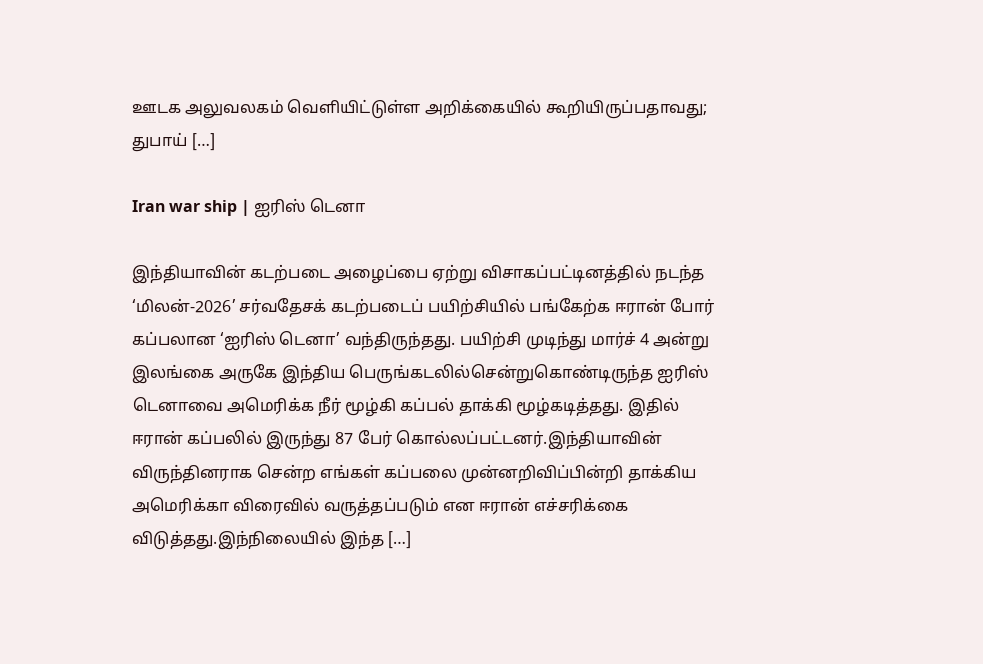ஊடக அலுவலகம் வெளியிட்டுள்ள அறிக்கையில் கூறியிருப்பதாவது; துபாய் […]

Iran war ship | ஐரிஸ் டெனா

இந்தியாவின் கடற்படை அழைப்பை ஏற்று விசாகப்பட்டினத்தில் நடந்த ‘மிலன்-2026’ சர்வதேசக் கடற்படைப் பயிற்சியில் பங்கேற்க ஈரான் போர் கப்பலான ‘ஐரிஸ் டெனா’ வந்திருந்தது. பயிற்சி முடிந்து மார்ச் 4 அன்று இலங்கை அருகே இந்திய பெருங்கடலில்சென்றுகொண்டிருந்த ஐரிஸ் டெனாவை அமெரிக்க நீர் மூழ்கி கப்பல் தாக்கி மூழ்கடித்தது. இதில் ஈரான் கப்பலில் இருந்து 87 பேர் கொல்லப்பட்டனர்.இந்தியாவின் விருந்தினராக சென்ற எங்கள் கப்பலை முன்னறிவிப்பின்றி தாக்கிய அமெரிக்கா விரைவில் வருத்தப்படும் என ஈரான் எச்சரிக்கை விடுத்தது.இந்நிலையில் இந்த […]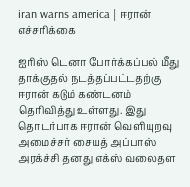iran warns america | ஈரான் எச்சரிக்கை

ஐரிஸ் டெனா போர்க்கப்பல் மீது தாக்குதல் நடத்தப்பட்டதற்கு ஈரான் கடும் கண்டனம் தெரிவித்து உள்ளது. இது தொடர்பாக ஈரான் வெளியுறவு அமைச்சர் சையத் அப்பாஸ் அரக்ச்சி தனது எக்ஸ் வலைதள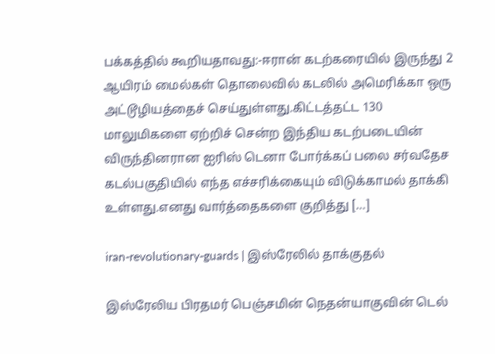பக்கத்தில் கூறியதாவது:-ஈரான் கடற்கரையில் இருந்து 2 ஆயிரம் மைல்கள் தொலைவில் கடலில் அமெரிக்கா ஒரு அட்டூழியத்தைச் செய்துள்ளது.கிட்டத்தட்ட 130 மாலுமிகளை ஏற்றிச் சென்ற இந்திய கடற்படையின் விருந்தினரான ஐரிஸ் டெனா போர்க்கப் பலை சர்வதேச கடல்பகுதியில் எந்த எச்சரிக்கையும் விடுக்காமல் தாக்கி உள்ளது.எனது வார்த்தைகளை குறித்து […]

iran-revolutionary-guards | இஸ்ரேலில் தாக்குதல்

இஸ்ரேலிய பிரதமர் பெஞ்சமின் நெதன்யாகுவின் டெல்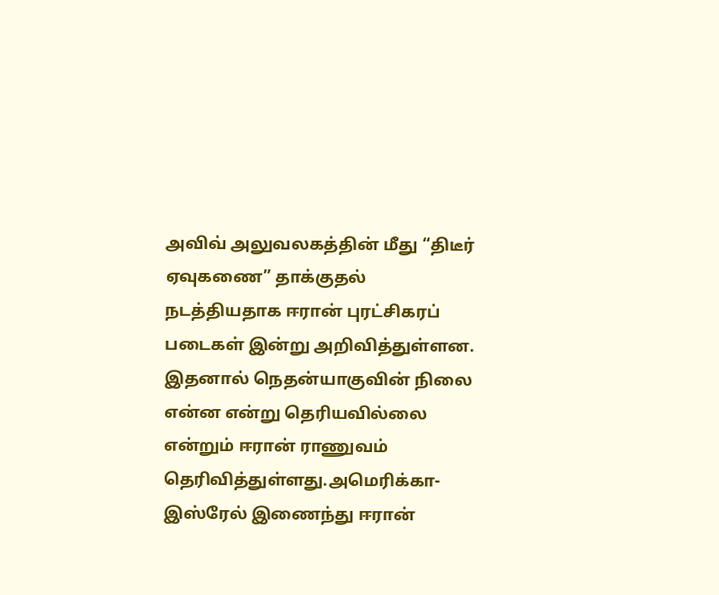அவிவ் அலுவலகத்தின் மீது “திடீர் ஏவுகணை” தாக்குதல் நடத்தியதாக ஈரான் புரட்சிகரப் படைகள் இன்று அறிவித்துள்ளன. இதனால் நெதன்யாகுவின் நிலை என்ன என்று தெரியவில்லை என்றும் ஈரான் ராணுவம் தெரிவித்துள்ளது.அமெரிக்கா-இஸ்ரேல் இணைந்து ஈரான்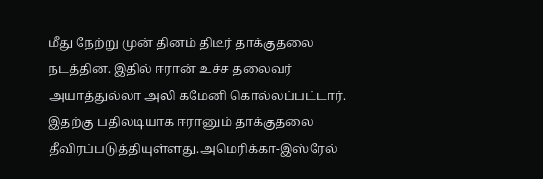மீது நேற்று முன் தினம் திடீர் தாக்குதலை நடத்தின. இதில் ஈரான் உச்ச தலைவர் அயாத்துல்லா அலி கமேனி கொல்லப்பட்டார். இதற்கு பதிலடியாக ஈரானும் தாக்குதலை தீவிரப்படுத்தியுள்ளது.அமெரிக்கா-இஸ்ரேல்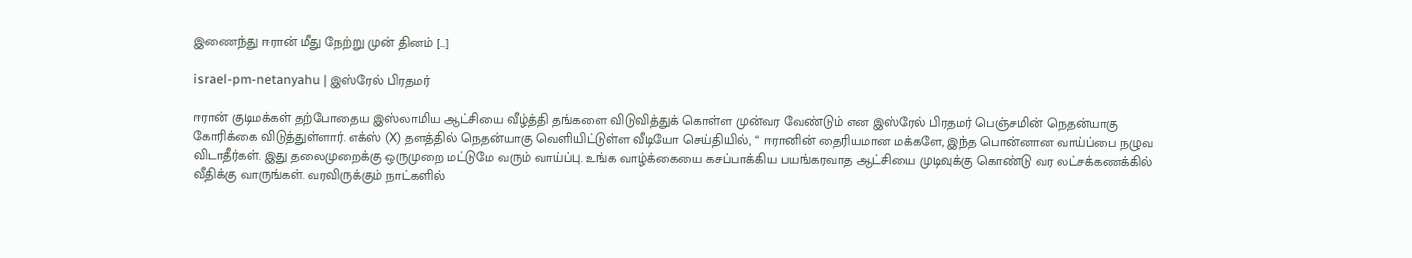இணைந்து ஈரான் மீது நேற்று முன் தினம் […]

israel-pm-netanyahu | இஸ்ரேல் பிரதமர்

ஈரான் குடிமக்கள் தற்போதைய இஸ்லாமிய ஆட்சியை வீழ்த்தி தங்களை விடுவித்துக் கொள்ள முன்வர வேண்டும் என இஸ்ரேல் பிரதமர் பெஞ்சமின் நெதன்யாகு கோரிக்கை விடுத்துள்ளார். எக்ஸ் (X) தளத்தில் நெதன்யாகு வெளியிட்டுள்ள வீடியோ செய்தியில், “ ஈரானின் தைரியமான மக்களே, இந்த பொன்னான வாய்ப்பை நழுவ விடாதீர்கள். இது தலைமுறைக்கு ஒருமுறை மட்டுமே வரும் வாய்ப்பு. உங்க வாழ்க்கையை கசப்பாக்கிய பயங்கரவாத ஆட்சியை முடிவுக்கு கொண்டு வர லட்சக்கணக்கில் வீதிக்கு வாருங்கள். வரவிருக்கும் நாட்களில்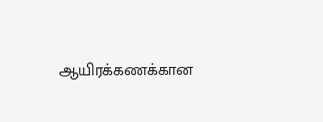ஆயிரக்கணக்கான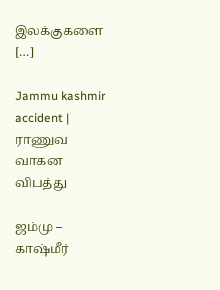இலக்குகளை […]

Jammu kashmir accident | ராணுவ வாகன விபத்து

ஜம்மு – காஷ்மீர்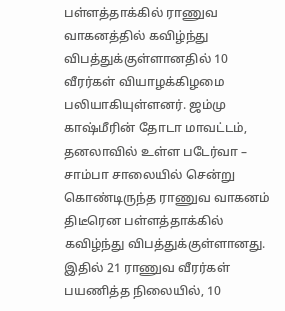பள்ளத்தாக்கில் ராணுவ வாகனத்தில் கவிழ்ந்து விபத்துக்குள்ளானதில் 10 வீரர்கள் வியாழக்கிழமை பலியாகியுள்ளனர். ஜம்மு காஷ்மீரின் தோடா மாவட்டம், தனலாவில் உள்ள படேர்வா – சாம்பா சாலையில் சென்று கொண்டிருந்த ராணுவ வாகனம் திடீரென பள்ளத்தாக்கில் கவிழ்ந்து விபத்துக்குள்ளானது. இதில் 21 ராணுவ வீரர்கள் பயணித்த நிலையில், 10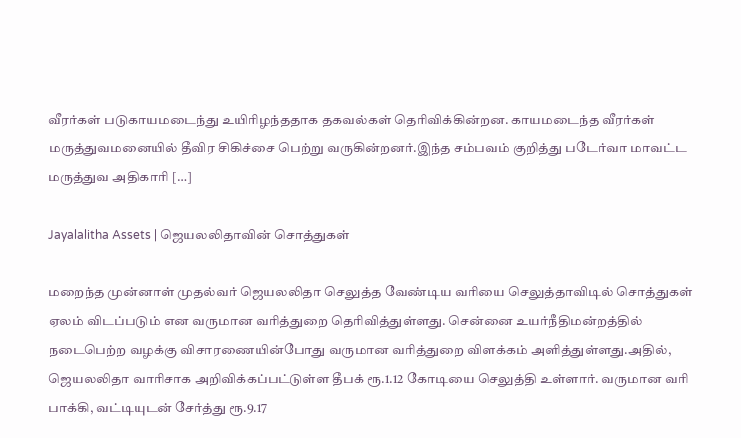வீரர்கள் படுகாயமடைந்து உயிரிழந்ததாக தகவல்கள் தெரிவிக்கின்றன. காயமடைந்த வீரர்கள் மருத்துவமனையில் தீவிர சிகிச்சை பெற்று வருகின்றனர்.இந்த சம்பவம் குறித்து படேர்வா மாவட்ட மருத்துவ அதிகாரி […]

Jayalalitha Assets | ஜெயலலிதாவின் சொத்துகள்

மறைந்த முன்னாள் முதல்வர் ஜெயலலிதா செலுத்த வேண்டிய வரியை செலுத்தாவிடில் சொத்துகள் ஏலம் விடப்படும் என வருமான வரித்துறை தெரிவித்துள்ளது. சென்னை உயர்நீதிமன்றத்தில் நடைபெற்ற வழக்கு விசாரணையின்போது வருமான வரித்துறை விளக்கம் அளித்துள்ளது.அதில், ஜெயலலிதா வாரிசாக அறிவிக்கப்பட்டுள்ள தீபக் ரூ.1.12 கோடியை செலுத்தி உள்ளார். வருமான வரி பாக்கி, வட்டியுடன் சேர்த்து ரூ.9.17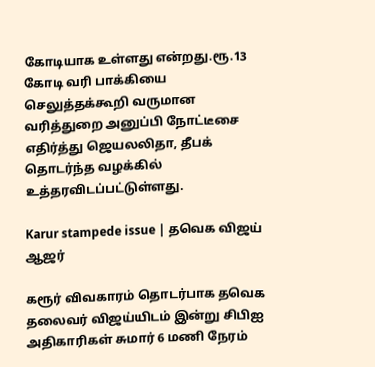கோடியாக உள்ளது என்றது.ரூ.13 கோடி வரி பாக்கியை செலுத்தக்கூறி வருமான வரித்துறை அனுப்பி நோட்டீசை எதிர்த்து ஜெயலலிதா, தீபக் தொடர்ந்த வழக்கில் உத்தரவிடப்பட்டுள்ளது.

Karur stampede issue | தவெக விஜய் ஆஜர்

கரூர் விவகாரம் தொடர்பாக தவெக தலைவர் விஜய்யிடம் இன்று சிபிஐ அதிகாரிகள் சுமார் 6 மணி நேரம்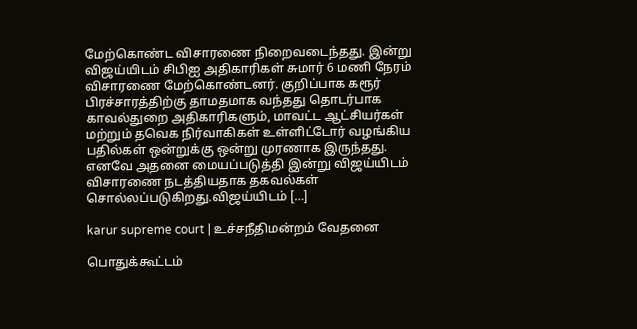மேற்கொண்ட விசாரணை நிறைவடைந்தது. இன்று விஜய்யிடம் சிபிஐ அதிகாரிகள் சுமார் 6 மணி நேரம் விசாரணை மேற்கொண்டனர். குறிப்பாக கரூர் பிரச்சாரத்திற்கு தாமதமாக வந்தது தொடர்பாக காவல்துறை அதிகாரிகளும், மாவட்ட ஆட்சியர்கள் மற்றும் தவெக நிர்வாகிகள் உள்ளிட்டோர் வழங்கிய பதில்கள் ஒன்றுக்கு ஒன்று முரணாக இருந்தது. எனவே அதனை மையப்படுத்தி இன்று விஜய்யிடம் விசாரணை நடத்தியதாக தகவல்கள் சொல்லப்படுகிறது.விஜய்யிடம் […]

karur supreme court | உச்சநீதிமன்றம் வேதனை

பொதுக்கூட்டம்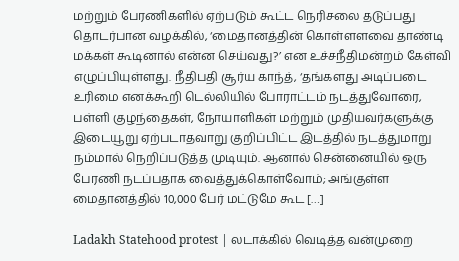மற்றும் பேரணிகளில் ஏற்படும் கூட்ட நெரிசலை தடுப்பது தொடர்பான வழக்கில், ‘மைதானத்தின் கொள்ளளவை தாண்டி மக்கள் கூடினால் என்ன செய்வது?’ என உச்சநீதிமன்றம் கேள்வி எழுப்பியுள்ளது. நீதிபதி சூர்ய காந்த், ‘தங்களது அடிப்படை உரிமை எனக்கூறி டெல்லியில் போராட்டம் நடத்துவோரை, பள்ளி குழந்தைகள், நோயாளிகள் மற்றும் முதியவர்களுக்கு இடையூறு ஏற்படாதவாறு குறிப்பிட்ட இடத்தில் நடத்துமாறு நம்மால் நெறிப்படுத்த முடியும். ஆனால் சென்னையில் ஒரு பேரணி நடப்பதாக வைத்துக்கொள்வோம்; அங்குள்ள மைதானத்தில் 10,000 பேர் மட்டுமே கூட […]

Ladakh Statehood protest | லடாக்கில் வெடித்த வன்முறை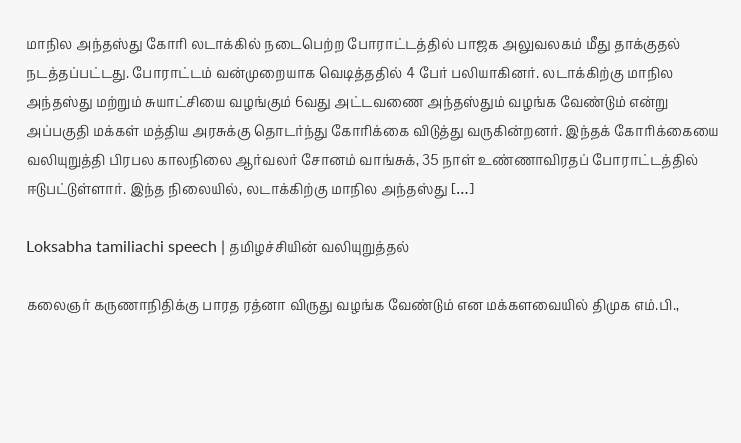மாநில அந்தஸ்து கோரி லடாக்கில் நடைபெற்ற போராட்டத்தில் பாஜக அலுவலகம் மீது தாக்குதல் நடத்தப்பட்டது. போராட்டம் வன்முறையாக வெடித்ததில் 4 பேர் பலியாகினர். லடாக்கிற்கு மாநில அந்தஸ்து மற்றும் சுயாட்சியை வழங்கும் 6வது அட்டவணை அந்தஸ்தும் வழங்க வேண்டும் என்று அப்பகுதி மக்கள் மத்திய அரசுக்கு தொடர்ந்து கோரிக்கை விடுத்து வருகின்றனர். இந்தக் கோரிக்கையை வலியுறுத்தி பிரபல காலநிலை ஆர்வலர் சோனம் வாங்சுக், 35 நாள் உண்ணாவிரதப் போராட்டத்தில் ஈடுபட்டுள்ளார். இந்த நிலையில், லடாக்கிற்கு மாநில அந்தஸ்து […]

Loksabha tamiliachi speech | தமிழச்சியின் வலியுறுத்தல்

கலைஞர் கருணாநிதிக்கு பாரத ரத்னா விருது வழங்க வேண்டும் என மக்களவையில் திமுக எம்.பி.,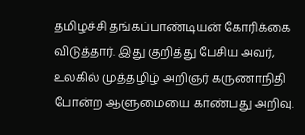தமிழச்சி தங்கப்பாண்டியன் கோரிக்கை விடுத்தார். இது குறித்து பேசிய அவர், உலகில் முத்தழிழ் அறிஞர் கருணாநிதி போன்ற ஆளுமையை காண்பது அறிவு.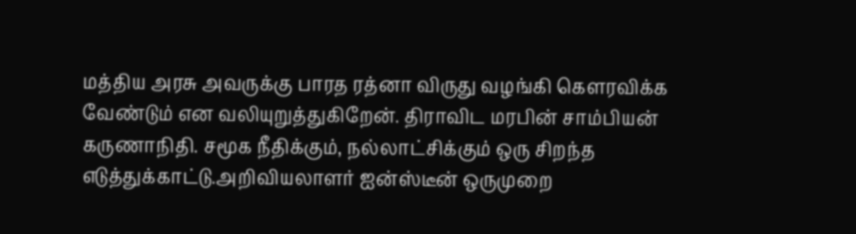மத்திய அரசு அவருக்கு பாரத ரத்னா விருது வழங்கி கௌரவிக்க வேண்டும் என வலியுறுத்துகிறேன். திராவிட மரபின் சாம்பியன் கருணாநிதி. சமூக நீதிக்கும், நல்லாட்சிக்கும் ஒரு சிறந்த எடுத்துக்காட்டு.அறிவியலாளர் ஐன்ஸ்டீன் ஒருமுறை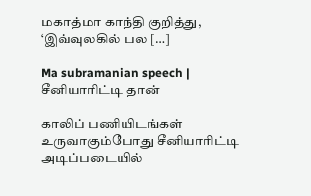மகாத்மா காந்தி குறித்து, ‘இவ்வுலகில் பல […]

Ma subramanian speech | சீனியாரிட்டி தான்

காலிப் பணியிடங்கள் உருவாகும்போது சீனியாரிட்டி அடிப்படையில்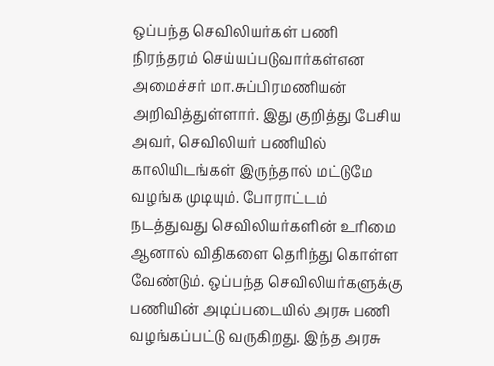ஒப்பந்த செவிலியர்கள் பணி நிரந்தரம் செய்யப்படுவார்கள்என அமைச்சர் மா.சுப்பிரமணியன் அறிவித்துள்ளார். இது குறித்து பேசிய அவர், செவிலியர் பணியில் காலியிடங்கள் இருந்தால் மட்டுமே வழங்க முடியும். போராட்டம் நடத்துவது செவிலியர்களின் உரிமை ஆனால் விதிகளை தெரிந்து கொள்ள வேண்டும். ஒப்பந்த செவிலியர்களுக்கு பணியின் அடிப்படையில் அரசு பணி வழங்கப்பட்டு வருகிறது. இந்த அரசு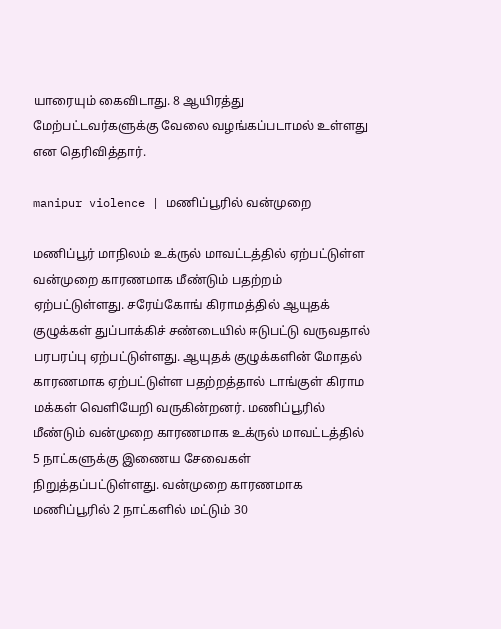யாரையும் கைவிடாது. 8 ஆயிரத்து மேற்பட்டவர்களுக்கு வேலை வழங்கப்படாமல் உள்ளது என தெரிவித்தார்.

manipur violence | மணிப்பூரில் வன்முறை

மணிப்பூர் மாநிலம் உக்ருல் மாவட்டத்தில் ஏற்பட்டுள்ள வன்முறை காரணமாக மீண்டும் பதற்றம் ஏற்பட்டுள்ளது. சரேய்கோங் கிராமத்தில் ஆயுதக் குழுக்கள் துப்பாக்கிச் சண்டையில் ஈடுபட்டு வருவதால் பரபரப்பு ஏற்பட்டுள்ளது. ஆயுதக் குழுக்களின் மோதல் காரணமாக ஏற்பட்டுள்ள பதற்றத்தால் டாங்குள் கிராம மக்கள் வெளியேறி வருகின்றனர். மணிப்பூரில் மீண்டும் வன்முறை காரணமாக உக்ருல் மாவட்டத்தில் 5 நாட்களுக்கு இணைய சேவைகள் நிறுத்தப்பட்டுள்ளது. வன்முறை காரணமாக மணிப்பூரில் 2 நாட்களில் மட்டும் 30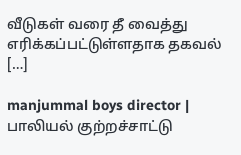வீடுகள் வரை தீ வைத்து எரிக்கப்பட்டுள்ளதாக தகவல் […]

manjummal boys director | பாலியல் குற்றச்சாட்டு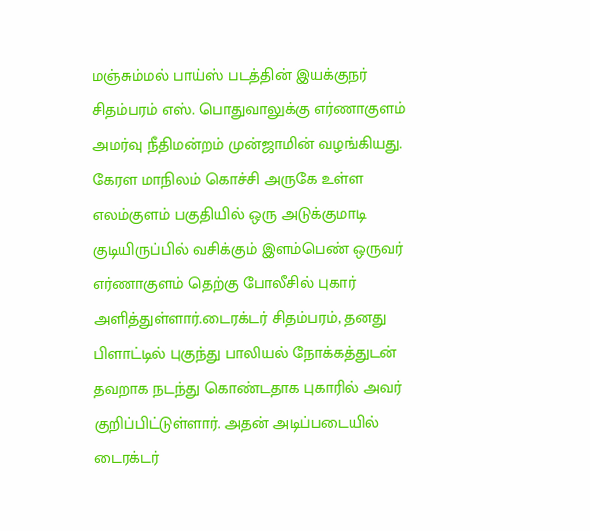மஞ்சும்மல் பாய்ஸ் படத்தின் இயக்குநர் சிதம்பரம் எஸ். பொதுவாலுக்கு எர்ணாகுளம் அமர்வு நீதிமன்றம் முன்ஜாமின் வழங்கியது. கேரள மாநிலம் கொச்சி அருகே உள்ள எலம்குளம் பகுதியில் ஒரு அடுக்குமாடி குடியிருப்பில் வசிக்கும் இளம்பெண் ஒருவர் எர்ணாகுளம் தெற்கு போலீசில் புகார் அளித்துள்ளார்.டைரக்டர் சிதம்பரம், தனது பிளாட்டில் புகுந்து பாலியல் நோக்கத்துடன் தவறாக நடந்து கொண்டதாக புகாரில் அவர் குறிப்பிட்டுள்ளார். அதன் அடிப்படையில் டைரக்டர்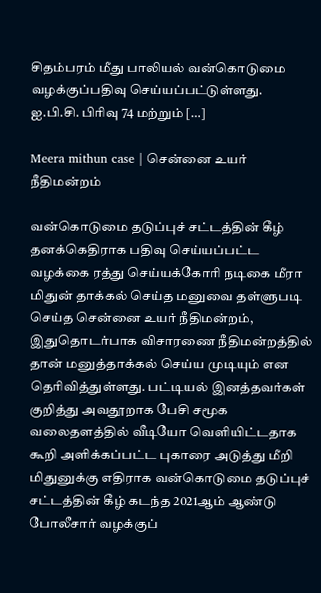சிதம்பரம் மீது பாலியல் வன்கொடுமை வழக்குப்பதிவு செய்யப்பட்டுள்ளது. ஐ.பி.சி. பிரிவு 74 மற்றும் […]

Meera mithun case | சென்னை உயர் நீதிமன்றம்

வன்கொடுமை தடுப்புச் சட்டத்தின் கீழ் தனக்கெதிராக பதிவு செய்யப்பட்ட வழக்கை ரத்து செய்யக்கோரி நடிகை மீரா மிதுன் தாக்கல் செய்த மனுவை தள்ளுபடி செய்த சென்னை உயர் நீதிமன்றம், இதுதொடர்பாக விசாரணை நீதிமன்றத்தில் தான் மனுத்தாக்கல் செய்ய முடியும் என தெரிவித்துள்ளது. பட்டியல் இனத்தவர்கள் குறித்து அவதூறாக பேசி சமூக வலைதளத்தில் வீடியோ வெளியிட்டதாக கூறி அளிக்கப்பட்ட புகாரை அடுத்து மீறி மிதுனுக்கு எதிராக வன்கொடுமை தடுப்புச் சட்டத்தின் கீழ் கடந்த 2021ஆம் ஆண்டு போலீசார் வழக்குப்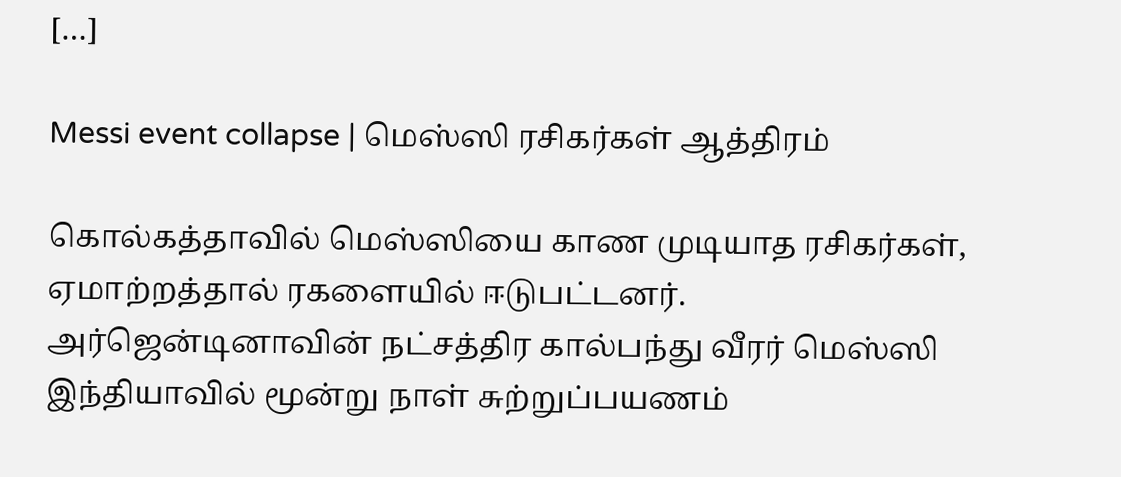[…]

Messi event collapse | மெஸ்ஸி ரசிகர்கள் ஆத்திரம்

கொல்கத்தாவில் மெஸ்ஸியை காண முடியாத ரசிகர்கள், ஏமாற்றத்தால் ரகளையில் ஈடுபட்டனர். அர்ஜென்டினாவின் நட்சத்திர கால்பந்து வீரர் மெஸ்ஸி இந்தியாவில் மூன்று நாள் சுற்றுப்பயணம்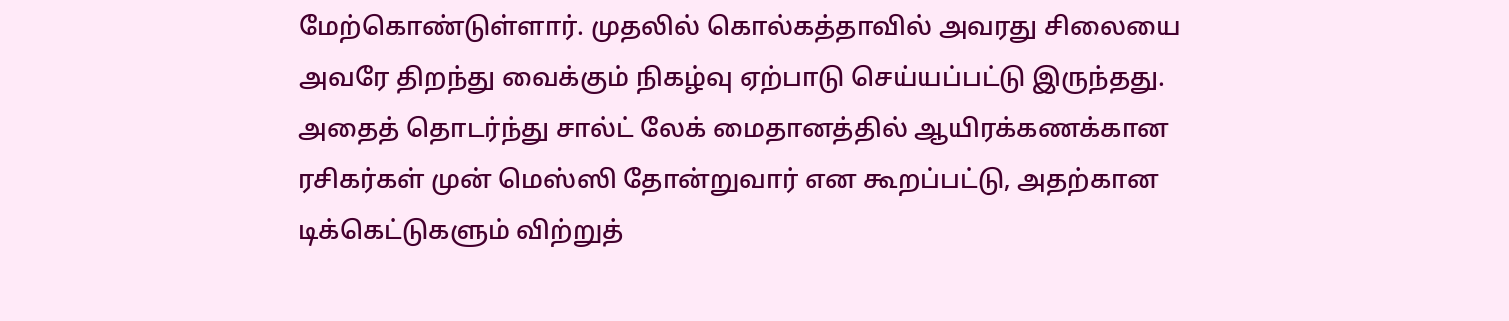மேற்கொண்டுள்ளார். முதலில் கொல்கத்தாவில் அவரது சிலையை அவரே திறந்து வைக்கும் நிகழ்வு ஏற்பாடு செய்யப்பட்டு இருந்தது. அதைத் தொடர்ந்து சால்ட் லேக் மைதானத்தில் ஆயிரக்கணக்கான ரசிகர்கள் முன் மெஸ்ஸி தோன்றுவார் என கூறப்பட்டு, அதற்கான டிக்கெட்டுகளும் விற்றுத்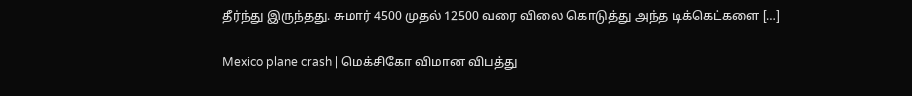தீர்ந்து இருந்தது. சுமார் 4500 முதல் 12500 வரை விலை கொடுத்து அந்த டிக்கெட்களை […]

Mexico plane crash | மெக்சிகோ விமான விபத்து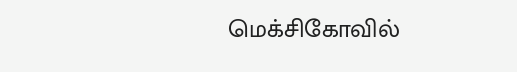மெக்சிகோவில்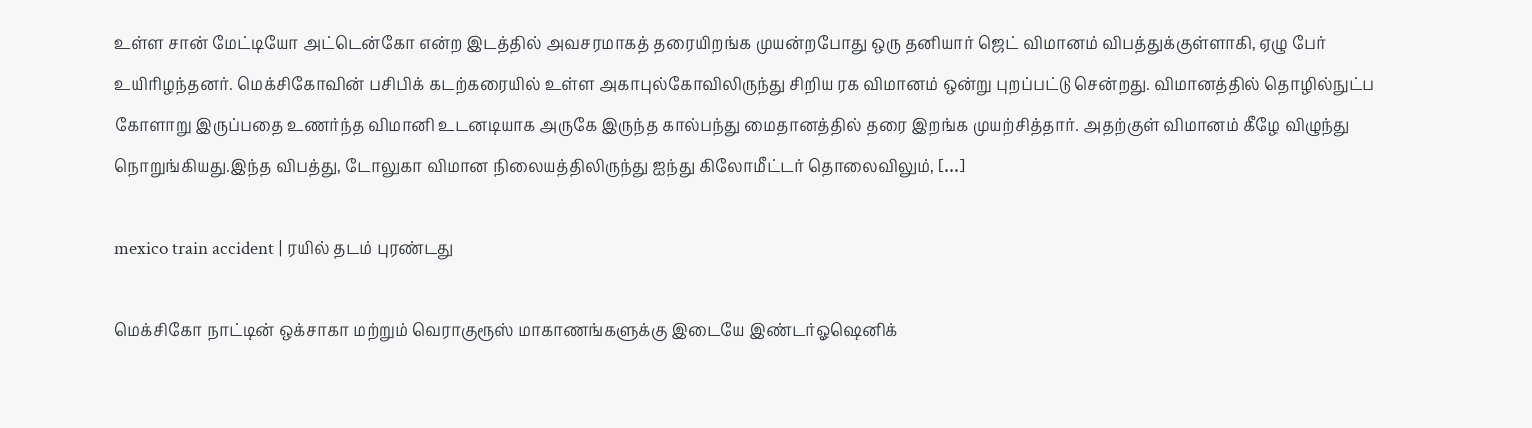உள்ள சான் மேட்டியோ அட்டென்கோ என்ற இடத்தில் அவசரமாகத் தரையிறங்க முயன்றபோது ஒரு தனியார் ஜெட் விமானம் விபத்துக்குள்ளாகி, ஏழு பேர் உயிரிழந்தனர். மெக்சிகோவின் பசிபிக் கடற்கரையில் உள்ள அகாபுல்கோவிலிருந்து சிறிய ரக விமானம் ஒன்று புறப்பட்டு சென்றது. விமானத்தில் தொழில்நுட்ப கோளாறு இருப்பதை உணர்ந்த விமானி உடனடியாக அருகே இருந்த கால்பந்து மைதானத்தில் தரை இறங்க முயற்சித்தார். அதற்குள் விமானம் கீழே விழுந்து நொறுங்கியது.இந்த விபத்து, டோலுகா விமான நிலையத்திலிருந்து ஐந்து கிலோமீட்டர் தொலைவிலும், […]

mexico train accident | ரயில் தடம் புரண்டது

மெக்சிகோ நாட்டின் ஒக்சாகா மற்றும் வெராகுரூஸ் மாகாணங்களுக்கு இடையே இண்டர்ஓஷெனிக்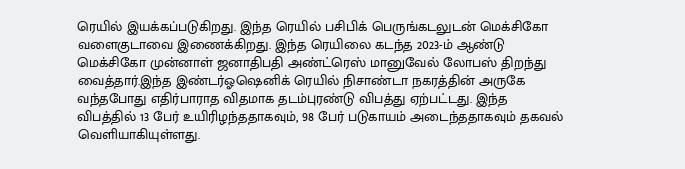ரெயில் இயக்கப்படுகிறது. இந்த ரெயில் பசிபிக் பெருங்கடலுடன் மெக்சிகோ வளைகுடாவை இணைக்கிறது. இந்த ரெயிலை கடந்த 2023-ம் ஆண்டு மெக்சிகோ முன்னாள் ஜனாதிபதி அண்ட்ரெஸ் மானுவேல் லோபஸ் திறந்து வைத்தார்.இந்த இண்டர்ஓஷெனிக் ரெயில் நிசாண்டா நகரத்தின் அருகே வந்தபோது எதிர்பாராத விதமாக தடம்புரண்டு விபத்து ஏற்பட்டது. இந்த விபத்தில் 13 பேர் உயிரிழந்ததாகவும், 98 பேர் படுகாயம் அடைந்ததாகவும் தகவல் வெளியாகியுள்ளது.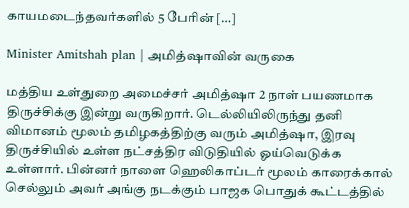காயமடைந்தவர்களில் 5 பேரின் […]

Minister Amitshah plan | அமித்ஷாவின் வருகை

மத்திய உள்துறை அமைச்சர் அமித்ஷா 2 நாள் பயணமாக திருச்சிக்கு இன்று வருகிறார். டெல்லியிலிருந்து தனி விமானம் மூலம் தமிழகத்திற்கு வரும் அமித்ஷா, இரவு திருச்சியில் உள்ள நட்சத்திர விடுதியில் ஓய்வெடுக்க உள்ளார். பின்னர் நாளை ஹெலிகாப்டர் மூலம் காரைக்கால் செல்லும் அவர் அங்கு நடக்கும் பாஜக பொதுக் கூட்டத்தில்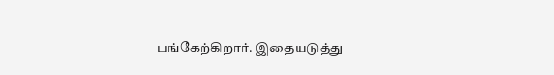பங்கேற்கிறார். இதையடுத்து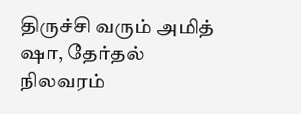திருச்சி வரும் அமித் ஷா, தேர்தல் நிலவரம்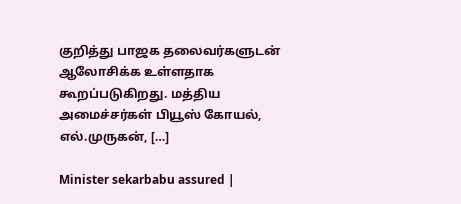குறித்து பாஜக தலைவர்களுடன் ஆலோசிக்க உள்ளதாக கூறப்படுகிறது. மத்திய அமைச்சர்கள் பியூஸ் கோயல், எல்.முருகன், […]

Minister sekarbabu assured |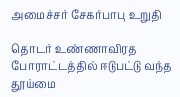அமைச்சர் சேகர்பாபு உறுதி

தொடர் உண்ணாவிரத போராட்டத்தில் ஈடுபட்டு வந்த தூய்மை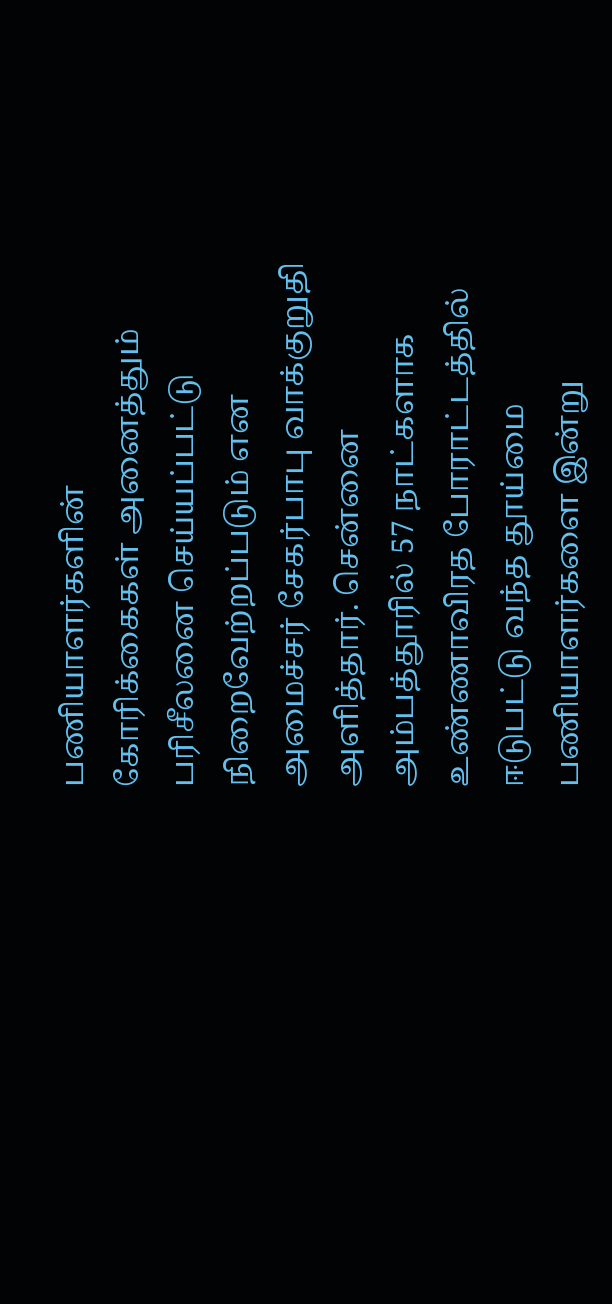பணியாளர்களின் கோரிக்கைகள் அனைத்தும் பரிசீலனை செய்யப்பட்டு நிறைவேற்றப்படும் என அமைச்சர் சேகர்பாபு வாக்குறுதி அளித்தார். சென்னை அம்பத்தூரில் 57 நாட்களாக உண்ணாவிரத போராட்டத்தில் ஈடுபட்டு வந்த தூய்மை பணியாளர்களை இன்று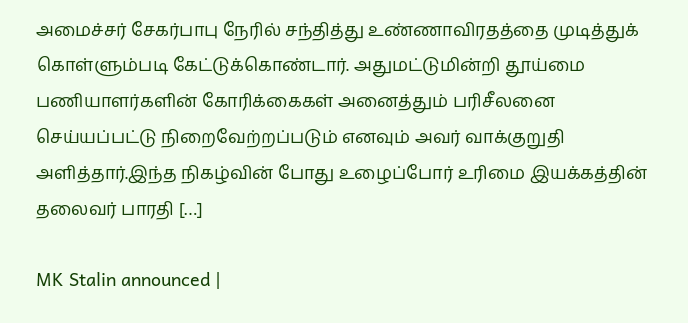அமைச்சர் சேகர்பாபு நேரில் சந்தித்து உண்ணாவிரதத்தை முடித்துக் கொள்ளும்படி கேட்டுக்கொண்டார். அதுமட்டுமின்றி தூய்மை பணியாளர்களின் கோரிக்கைகள் அனைத்தும் பரிசீலனை செய்யப்பட்டு நிறைவேற்றப்படும் எனவும் அவர் வாக்குறுதி அளித்தார்.இந்த நிகழ்வின் போது உழைப்போர் உரிமை இயக்கத்தின் தலைவர் பாரதி […]

MK Stalin announced |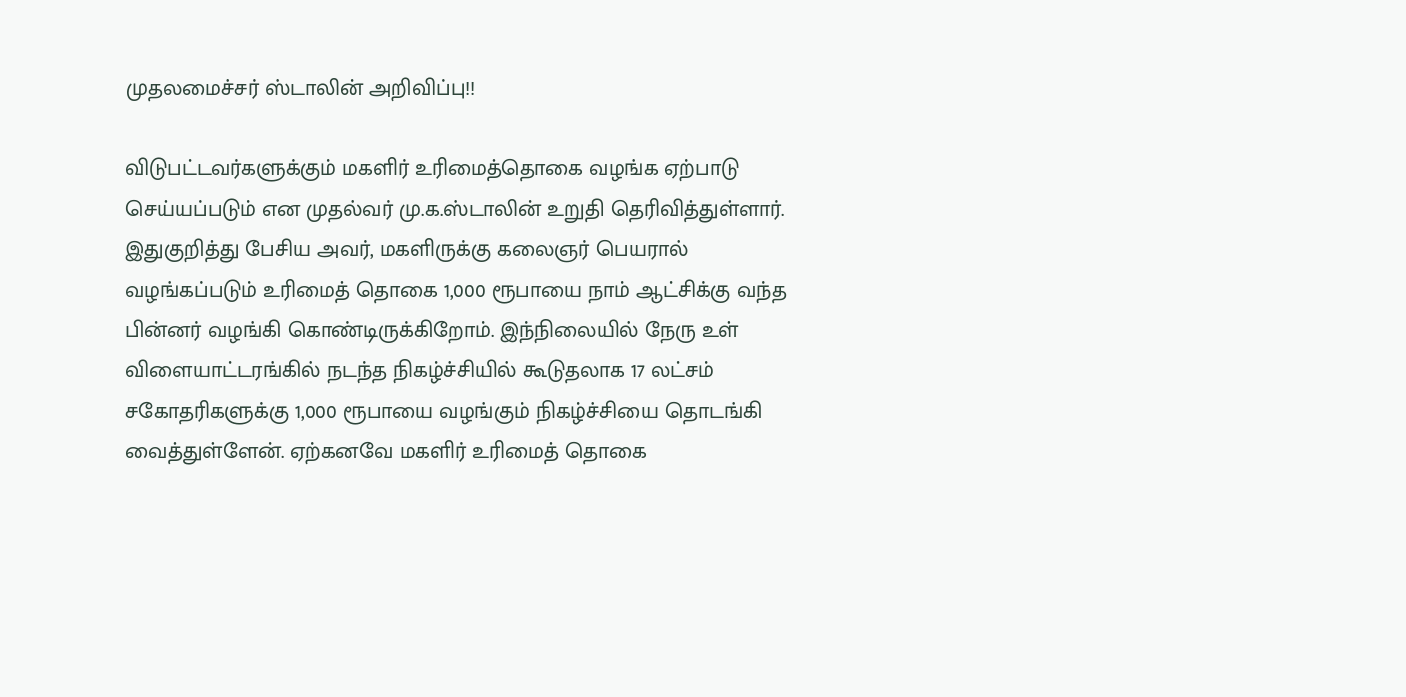முதலமைச்சர் ஸ்டாலின் அறிவிப்பு!!

விடுபட்டவர்களுக்கும் மகளிர் உரிமைத்தொகை வழங்க ஏற்பாடு செய்யப்படும் என முதல்வர் மு.க.ஸ்டாலின் உறுதி தெரிவித்துள்ளார். இதுகுறித்து பேசிய அவர், மகளிருக்கு கலைஞர் பெயரால் வழங்கப்படும் உரிமைத் தொகை 1,000 ரூபாயை நாம் ஆட்சிக்கு வந்த பின்னர் வழங்கி கொண்டிருக்கிறோம். இந்நிலையில் நேரு உள் விளையாட்டரங்கில் நடந்த நிகழ்ச்சியில் கூடுதலாக 17 லட்சம் சகோதரிகளுக்கு 1,000 ரூபாயை வழங்கும் நிகழ்ச்சியை தொடங்கி வைத்துள்ளேன். ஏற்கனவே மகளிர் உரிமைத் தொகை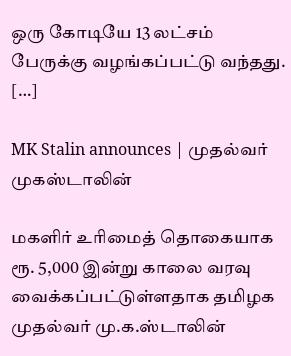ஒரு கோடியே 13 லட்சம் பேருக்கு வழங்கப்பட்டு வந்தது. […]

MK Stalin announces | முதல்வர் முகஸ்டாலின்

மகளிர் உரிமைத் தொகையாக ரூ. 5,000 இன்று காலை வரவு வைக்கப்பட்டுள்ளதாக தமிழக முதல்வர் மு.க.ஸ்டாலின்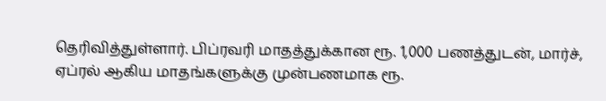தெரிவித்துள்ளார். பிப்ரவரி மாதத்துக்கான ரூ. 1,000 பணத்துடன், மார்ச், ஏப்ரல் ஆகிய மாதங்களுக்கு முன்பணமாக ரூ.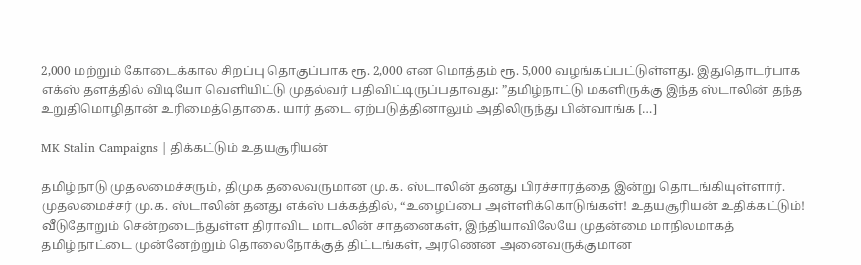2,000 மற்றும் கோடைக்கால சிறப்பு தொகுப்பாக ரூ. 2,000 என மொத்தம் ரூ. 5,000 வழங்கப்பட்டுள்ளது. இதுதொடர்பாக எக்ஸ் தளத்தில் விடியோ வெளியிட்டு முதல்வர் பதிவிட்டிருப்பதாவது: ”தமிழ்நாட்டு மகளிருக்கு இந்த ஸ்டாலின் தந்த உறுதிமொழிதான் உரிமைத்தொகை. யார் தடை ஏற்படுத்தினாலும் அதிலிருந்து பின்வாங்க […]

MK Stalin Campaigns | திக்கட்டும் உதயசூரியன்

தமிழ்நாடு முதலமைச்சரும், திமுக தலைவருமான மு.க. ஸ்டாலின் தனது பிரச்சாரத்தை இன்று தொடங்கியுள்ளார். முதலமைச்சர் மு.க. ஸ்டாலின் தனது எக்ஸ் பக்கத்தில், “உழைப்பை அள்ளிக்கொடுங்கள்! உதயசூரியன் உதிக்கட்டும்! வீடுதோறும் சென்றடைந்துள்ள திராவிட மாடலின் சாதனைகள், இந்தியாவிலேயே முதன்மை மாநிலமாகத் தமிழ்நாட்டை முன்னேற்றும் தொலைநோக்குத் திட்டங்கள், அரணென அனைவருக்குமான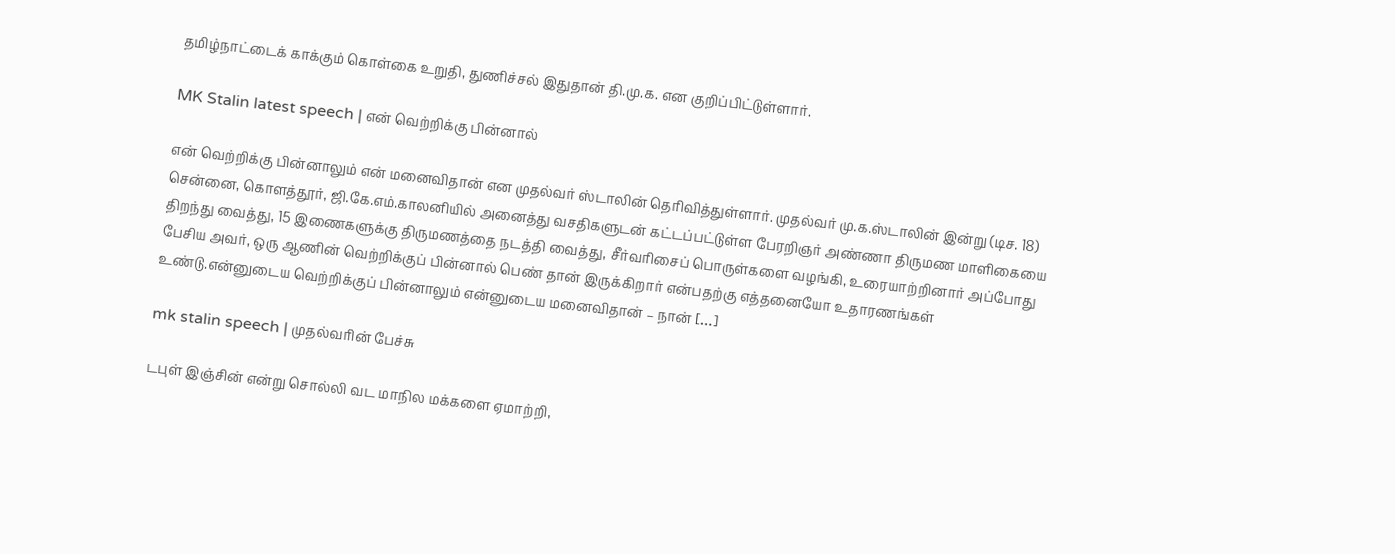தமிழ்நாட்டைக் காக்கும் கொள்கை உறுதி, துணிச்சல் இதுதான் தி.மு.க. என குறிப்பிட்டுள்ளார்.

MK Stalin latest speech | என் வெற்றிக்கு பின்னால்

என் வெற்றிக்கு பின்னாலும் என் மனைவிதான் என முதல்வர் ஸ்டாலின் தெரிவித்துள்ளார். முதல்வர் மு.க.ஸ்டாலின் இன்று (டிச. 18) சென்னை, கொளத்தூர், ஜி.கே.எம்.காலனியில் அனைத்து வசதிகளுடன் கட்டப்பட்டுள்ள பேரறிஞர் அண்ணா திருமண மாளிகையை திறந்து வைத்து, 15 இணைகளுக்கு திருமணத்தை நடத்தி வைத்து, சீர்வரிசைப் பொருள்களை வழங்கி, உரையாற்றினார் அப்போது பேசிய அவர், ஒரு ஆணின் வெற்றிக்குப் பின்னால் பெண் தான் இருக்கிறார் என்பதற்கு எத்தனையோ உதாரணங்கள் உண்டு.என்னுடைய வெற்றிக்குப் பின்னாலும் என்னுடைய மனைவிதான் – நான் […]

mk stalin speech | முதல்வரின் பேச்சு

டபுள் இஞ்சின் என்று சொல்லி வட மாநில மக்களை ஏமாற்றி,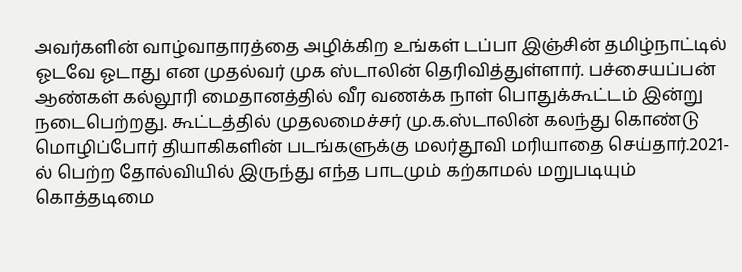அவர்களின் வாழ்வாதாரத்தை அழிக்கிற உங்கள் டப்பா இஞ்சின் தமிழ்நாட்டில் ஓடவே ஓடாது என முதல்வர் முக ஸ்டாலின் தெரிவித்துள்ளார். பச்சையப்பன் ஆண்கள் கல்லூரி மைதானத்தில் வீர வணக்க நாள் பொதுக்கூட்டம் இன்று நடைபெற்றது. கூட்டத்தில் முதலமைச்சர் மு.க.ஸ்டாலின் கலந்து கொண்டு மொழிப்போர் தியாகிகளின் படங்களுக்கு மலர்தூவி மரியாதை செய்தார்.2021-ல் பெற்ற தோல்வியில் இருந்து எந்த பாடமும் கற்காமல் மறுபடியும் கொத்தடிமை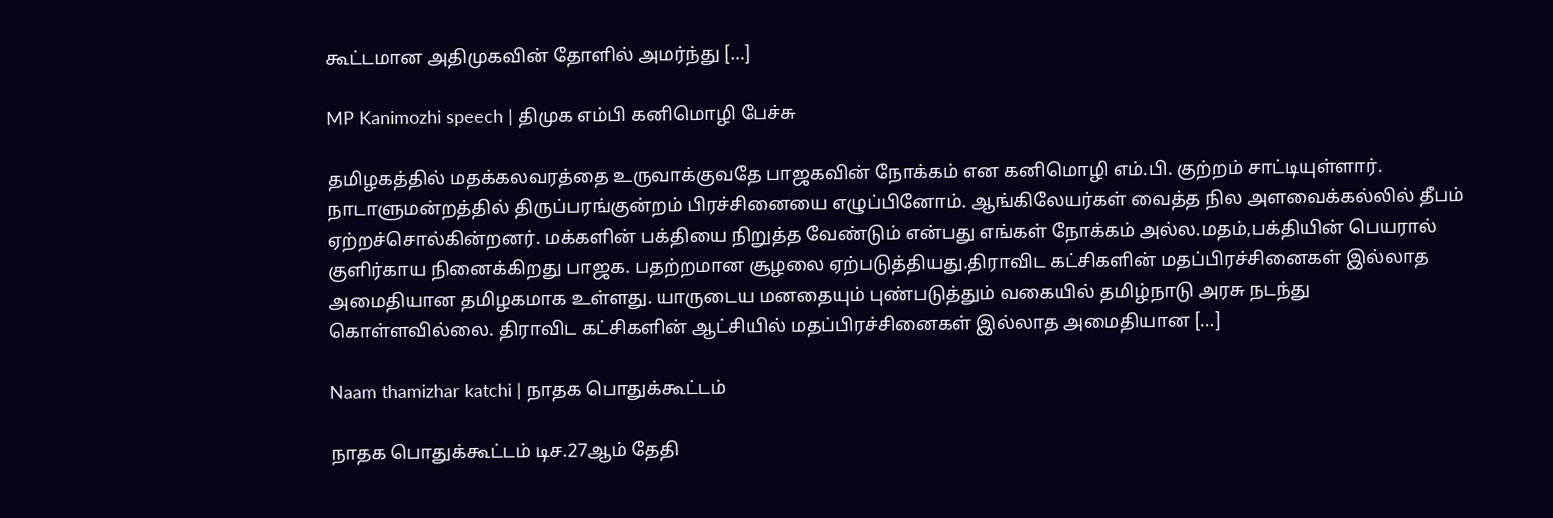கூட்டமான அதிமுகவின் தோளில் அமர்ந்து […]

MP Kanimozhi speech | திமுக எம்பி கனிமொழி பேச்சு

தமிழகத்தில் மதக்கலவரத்தை உருவாக்குவதே பாஜகவின் நோக்கம் என கனிமொழி எம்.பி. குற்றம் சாட்டியுள்ளார். நாடாளுமன்றத்தில் திருப்பரங்குன்றம் பிரச்சினையை எழுப்பினோம். ஆங்கிலேயர்கள் வைத்த நில அளவைக்கல்லில் தீபம் ஏற்றச்சொல்கின்றனர். மக்களின் பக்தியை நிறுத்த வேண்டும் என்பது எங்கள் நோக்கம் அல்ல.மதம்,பக்தியின் பெயரால் குளிர்காய நினைக்கிறது பாஜக. பதற்றமான சூழலை ஏற்படுத்தியது.திராவிட கட்சிகளின் மதப்பிரச்சினைகள் இல்லாத அமைதியான தமிழகமாக உள்ளது. யாருடைய மனதையும் புண்படுத்தும் வகையில் தமிழ்நாடு அரசு நடந்து கொள்ளவில்லை. திராவிட கட்சிகளின் ஆட்சியில் மதப்பிரச்சினைகள் இல்லாத அமைதியான […]

Naam thamizhar katchi | நாதக பொதுக்கூட்டம்

நாதக பொதுக்கூட்டம் டிச.27ஆம் தேதி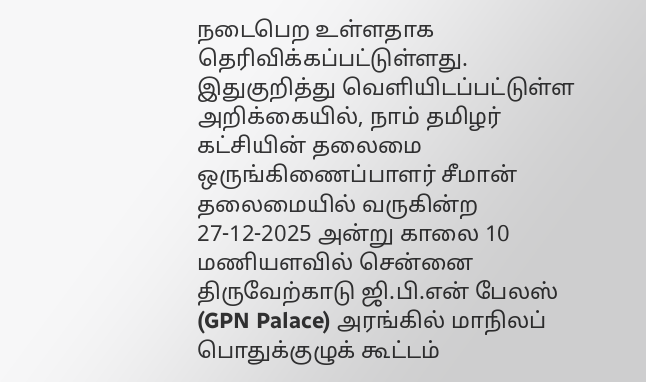நடைபெற உள்ளதாக தெரிவிக்கப்பட்டுள்ளது. இதுகுறித்து வெளியிடப்பட்டுள்ள அறிக்கையில், நாம் தமிழர் கட்சியின் தலைமை ஒருங்கிணைப்பாளர் சீமான் தலைமையில் வருகின்ற 27-12-2025 அன்று காலை 10 மணியளவில் சென்னை திருவேற்காடு ஜி.பி.என் பேலஸ் (GPN Palace) அரங்கில் மாநிலப் பொதுக்குழுக் கூட்டம்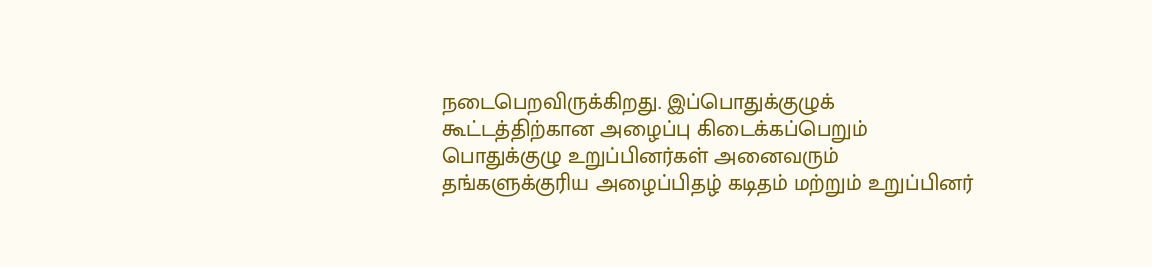நடைபெறவிருக்கிறது. இப்பொதுக்குழுக் கூட்டத்திற்கான அழைப்பு கிடைக்கப்பெறும் பொதுக்குழு உறுப்பினர்கள் அனைவரும் தங்களுக்குரிய அழைப்பிதழ் கடிதம் மற்றும் உறுப்பினர்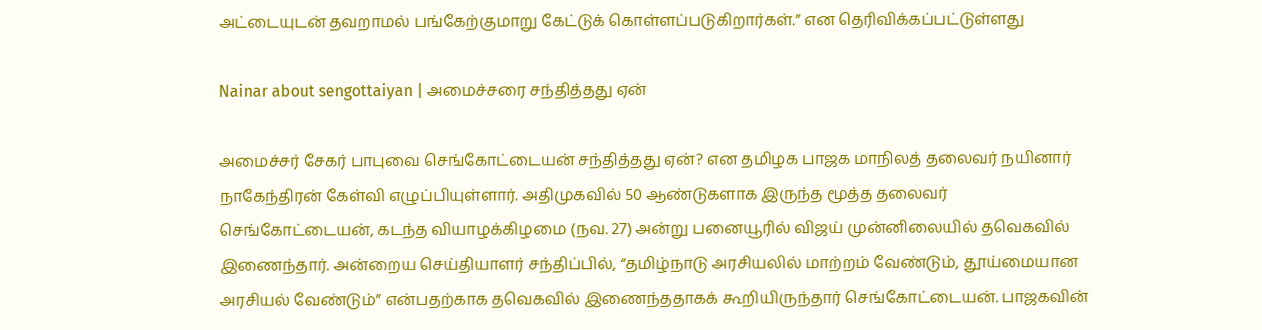அட்டையுடன் தவறாமல் பங்கேற்குமாறு கேட்டுக் கொள்ளப்படுகிறார்கள்.” என தெரிவிக்கப்பட்டுள்ளது

Nainar about sengottaiyan | அமைச்சரை சந்தித்தது ஏன்

அமைச்சர் சேகர் பாபுவை செங்கோட்டையன் சந்தித்தது ஏன்? என தமிழக பாஜக மாநிலத் தலைவர் நயினார் நாகேந்திரன் கேள்வி எழுப்பியுள்ளார். அதிமுகவில் 50 ஆண்டுகளாக இருந்த மூத்த தலைவர் செங்கோட்டையன், கடந்த வியாழக்கிழமை (நவ. 27) அன்று பனையூரில் விஜய் முன்னிலையில் தவெகவில் இணைந்தார். அன்றைய செய்தியாளர் சந்திப்பில், “தமிழ்நாடு அரசியலில் மாற்றம் வேண்டும், தூய்மையான அரசியல் வேண்டும்” என்பதற்காக தவெகவில் இணைந்ததாகக் கூறியிருந்தார் செங்கோட்டையன். பாஜகவின்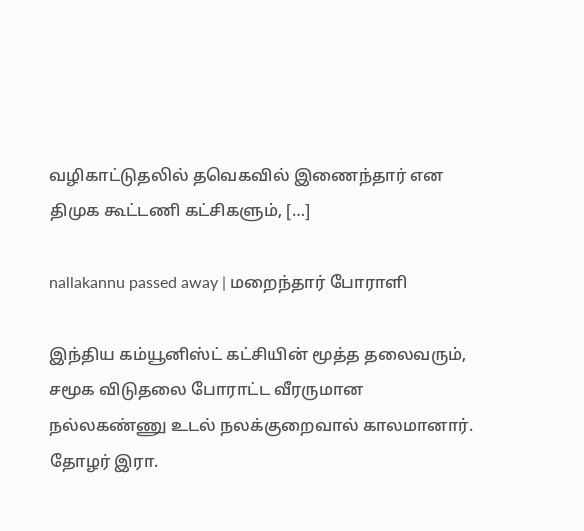வழிகாட்டுதலில் தவெகவில் இணைந்தார் என திமுக கூட்டணி கட்சிகளும், […]

nallakannu passed away | மறைந்தார் போராளி

இந்திய கம்யூனிஸ்ட் கட்சியின் மூத்த தலைவரும், சமூக விடுதலை போராட்ட வீரருமான நல்லகண்ணு உடல் நலக்குறைவால் காலமானார். தோழர் இரா.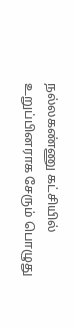நல்லகண்ணு கட்சியில் உறுப்பினராக சேரும் பொழுது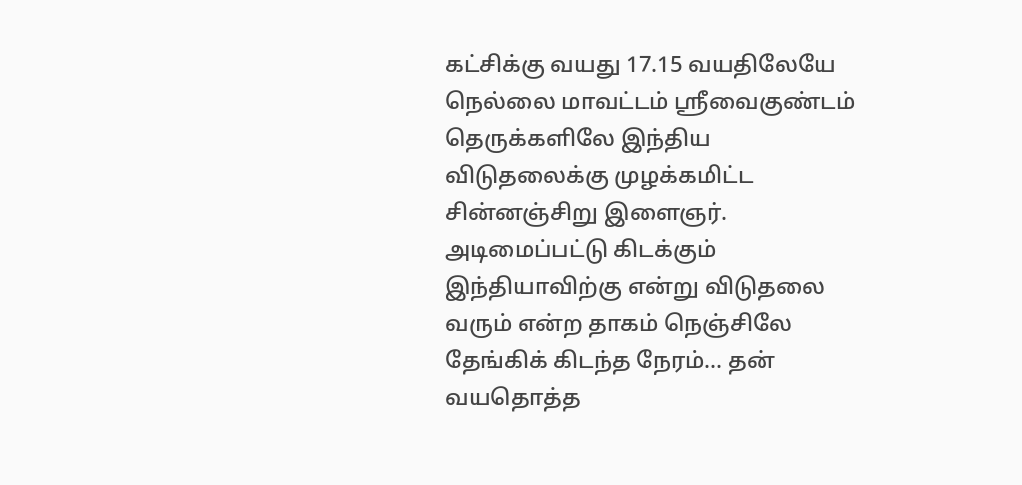கட்சிக்கு வயது 17.15 வயதிலேயே நெல்லை மாவட்டம் ஸ்ரீவைகுண்டம் தெருக்களிலே இந்திய விடுதலைக்கு முழக்கமிட்ட சின்னஞ்சிறு இளைஞர். அடிமைப்பட்டு கிடக்கும் இந்தியாவிற்கு என்று விடுதலை வரும் என்ற தாகம் நெஞ்சிலே தேங்கிக் கிடந்த நேரம்… தன் வயதொத்த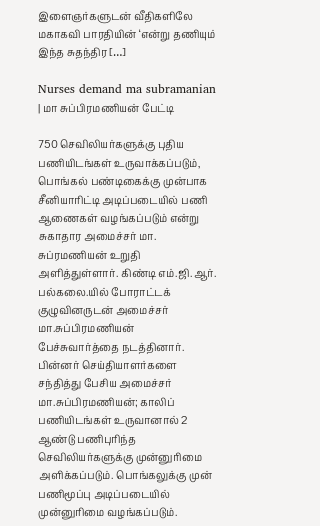இளைஞர்களுடன் வீதிகளிலே மகாகவி பாரதியின் ‘என்று தணியும் இந்த சுதந்திர […]

Nurses demand ma subramanian | மா சுப்பிரமணியன் பேட்டி

750 செவிலியர்களுக்கு புதிய பணியிடங்கள் உருவாக்கப்படும், பொங்கல் பண்டிகைக்கு முன்பாக சீனியாரிட்டி அடிப்படையில் பணி ஆணைகள் வழங்கப்படும் என்று சுகாதார அமைச்சர் மா. சுப்ரமணியன் உறுதி அளித்துள்ளார். கிண்டி எம்.ஜி.ஆர். பல்கலை.யில் போராட்டக் குழுவினருடன் அமைச்சர் மா.சுப்பிரமணியன் பேச்சுவார்த்தை நடத்தினார். பின்னர் செய்தியாளர்களை சந்தித்து பேசிய அமைச்சர் மா.சுப்பிரமணியன்; காலிப் பணியிடங்கள் உருவானால் 2 ஆண்டு பணிபுரிந்த செவிலியர்களுக்கு முன்னுரிமை அளிக்கப்படும். பொங்கலுக்கு முன் பணிமூப்பு அடிப்படையில் முன்னுரிமை வழங்கப்படும்.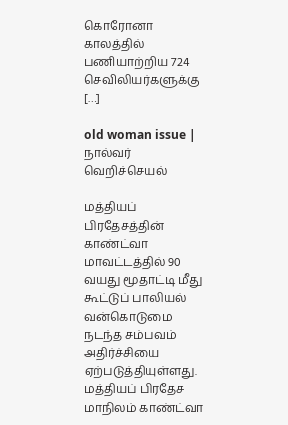கொரோனா காலத்தில் பணியாற்றிய 724 செவிலியர்களுக்கு […]

old woman issue | நால்வர் வெறிச்செயல்

மத்தியப் பிரதேசத்தின் காண்ட்வா மாவட்டத்தில் 90 வயது மூதாட்டி மீது கூட்டுப் பாலியல் வன்கொடுமை நடந்த சம்பவம் அதிர்ச்சியை ஏற்படுத்தியுள்ளது. மத்தியப் பிரதேச மாநிலம் காண்ட்வா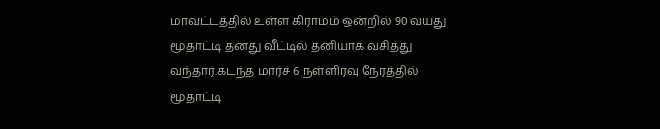மாவட்டத்தில் உள்ள கிராமம் ஒன்றில் 90 வயது மூதாட்டி தனது வீட்டில் தனியாக வசித்து வந்தார்.கடந்த மார்ச் 6 நள்ளிரவு நேரத்தில் மூதாட்டி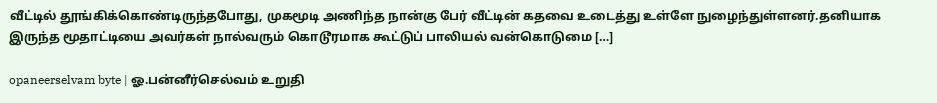வீட்டில் தூங்கிக்கொண்டிருந்தபோது, முகமூடி அணிந்த நான்கு பேர் வீட்டின் கதவை உடைத்து உள்ளே நுழைந்துள்ளனர்.தனியாக இருந்த மூதாட்டியை அவர்கள் நால்வரும் கொடூரமாக கூட்டுப் பாலியல் வன்கொடுமை […]

opaneerselvam byte | ஓ.பன்னீர்செல்வம் உறுதி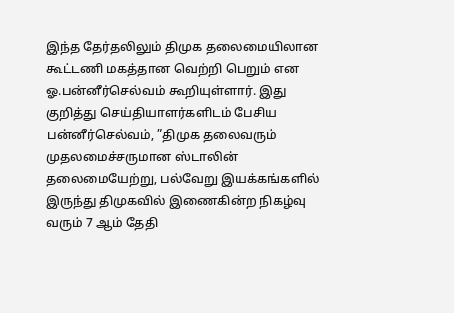இந்த தேர்தலிலும் திமுக தலைமையிலான கூட்டணி மகத்தான வெற்றி பெறும் என ஓ.பன்னீர்செல்வம் கூறியுள்ளார். இது குறித்து செய்தியாளர்களிடம் பேசிய பன்னீர்செல்வம், ”திமுக தலைவரும் முதலமைச்சருமான ஸ்டாலின் தலைமையேற்று, பல்வேறு இயக்கங்களில் இருந்து திமுகவில் இணைகின்ற நிகழ்வு வரும் 7 ஆம் தேதி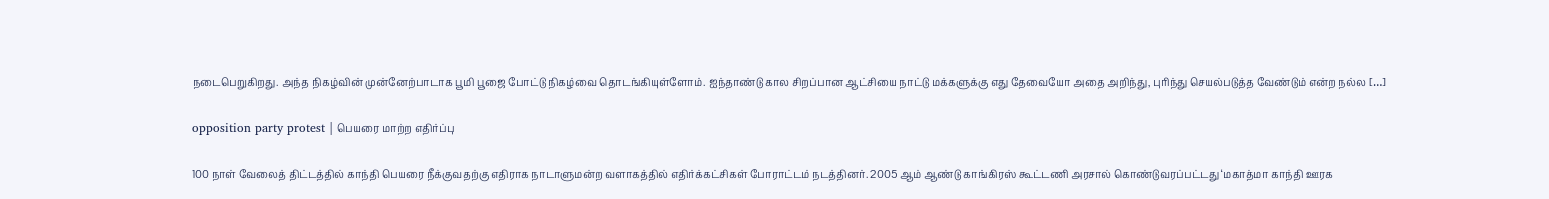நடைபெறுகிறது. அந்த நிகழ்வின் முன்னேற்பாடாக பூமி பூஜை போட்டு நிகழ்வை தொடங்கியுள்ளோம். ஐந்தாண்டு கால சிறப்பான ஆட்சியை நாட்டு மக்களுக்கு எது தேவையோ அதை அறிந்து, புரிந்து செயல்படுத்த வேண்டும் என்ற நல்ல […]

opposition party protest | பெயரை மாற்ற எதிர்ப்பு

100 நாள் வேலைத் திட்டத்தில் காந்தி பெயரை நீக்குவதற்கு எதிராக நாடாளுமன்ற வளாகத்தில் எதிர்க்கட்சிகள் போராட்டம் நடத்தினர். 2005 ஆம் ஆண்டு காங்கிரஸ் கூட்டணி அரசால் கொண்டுவரப்பட்டது ‘மகாத்மா காந்தி ஊரக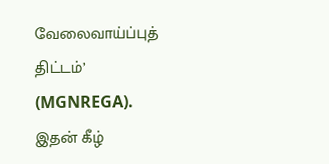வேலைவாய்ப்புத் திட்டம்’ (MGNREGA). இதன் கீழ்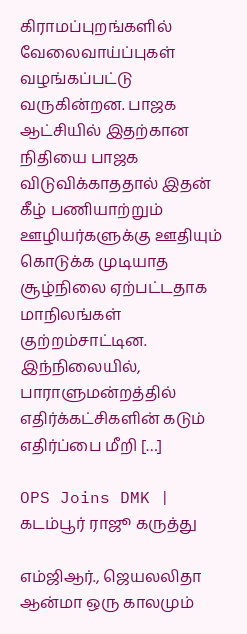கிராமப்புறங்களில் வேலைவாய்ப்புகள் வழங்கப்பட்டு வருகின்றன. பாஜக ஆட்சியில் இதற்கான நிதியை பாஜக விடுவிக்காததால் இதன் கீழ் பணியாற்றும் ஊழியர்களுக்கு ஊதியும் கொடுக்க முடியாத சூழ்நிலை ஏற்பட்டதாக மாநிலங்கள் குற்றம்சாட்டின. இந்நிலையில், பாராளுமன்றத்தில் எதிர்க்கட்சிகளின் கடும் எதிர்ப்பை மீறி […]

OPS Joins DMK | கடம்பூர் ராஜூ கருத்து

எம்ஜிஆர்., ஜெயலலிதா ஆன்மா ஒரு காலமும்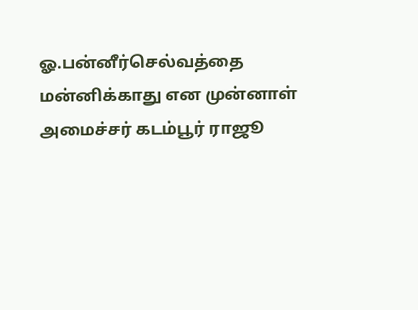ஓ.பன்னீர்செல்வத்தை மன்னிக்காது என முன்னாள் அமைச்சர் கடம்பூர் ராஜூ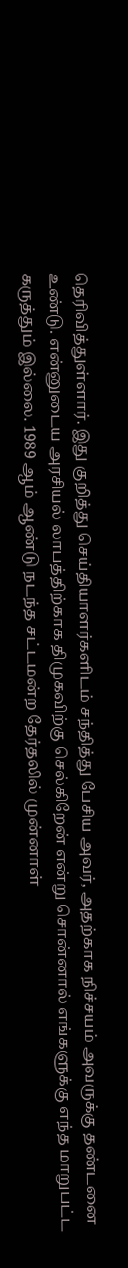தெரிவித்துள்ளார். இது குறித்து செய்தியாளர்களிடம் சந்தித்து பேசிய அவர், அதற்காக நிச்சயம் அவருக்கு தண்டனை உண்டு. என்னுடைய அரசியல் லாபத்திற்காக திமுகவிற்கு செல்கிறேன் என்று சொன்னால் எங்களுக்கு எந்த மாறுபட்ட கருத்தும் இல்லை. 1989 ஆம் ஆண்டு நடந்த சட்டமன்ற தேர்தலில் முன்னாள்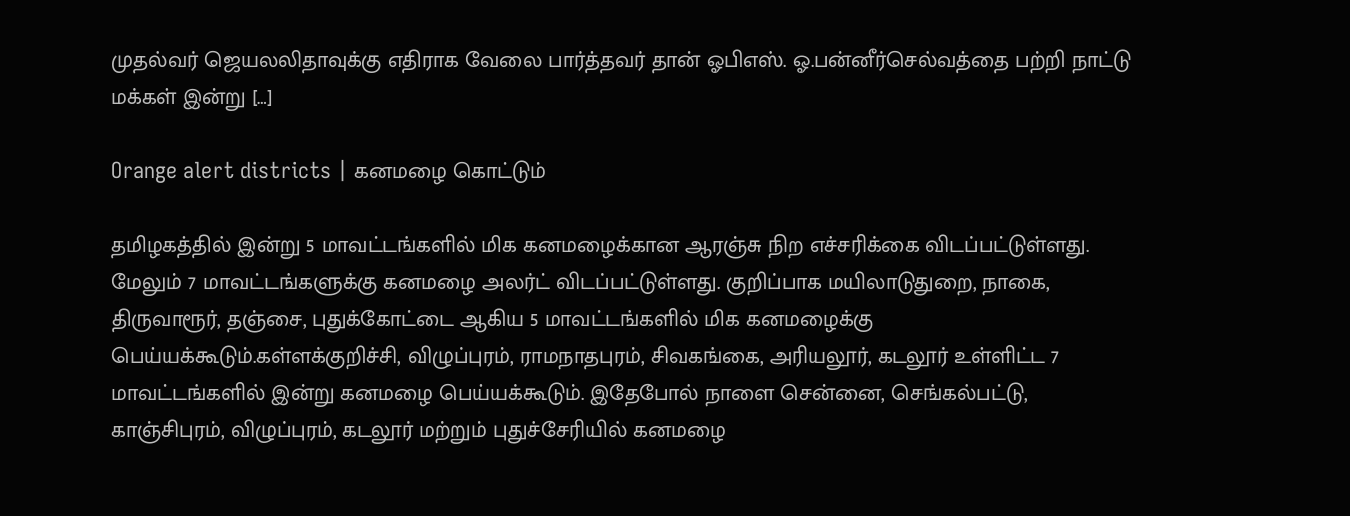முதல்வர் ஜெயலலிதாவுக்கு எதிராக வேலை பார்த்தவர் தான் ஓபிஎஸ். ஓ.பன்னீர்செல்வத்தை பற்றி நாட்டு மக்கள் இன்று […]

Orange alert districts | கனமழை கொட்டும்

தமிழகத்தில் இன்று 5 மாவட்டங்களில் மிக கனமழைக்கான ஆரஞ்சு நிற எச்சரிக்கை விடப்பட்டுள்ளது. மேலும் 7 மாவட்டங்களுக்கு கனமழை அலர்ட் விடப்பட்டுள்ளது. குறிப்பாக மயிலாடுதுறை, நாகை, திருவாரூர், தஞ்சை, புதுக்கோட்டை ஆகிய 5 மாவட்டங்களில் மிக கனமழைக்கு பெய்யக்கூடும்.கள்ளக்குறிச்சி, விழுப்புரம், ராமநாதபுரம், சிவகங்கை, அரியலூர், கடலூர் உள்ளிட்ட 7 மாவட்டங்களில் இன்று கனமழை பெய்யக்கூடும். இதேபோல் நாளை சென்னை, செங்கல்பட்டு, காஞ்சிபுரம், விழுப்புரம், கடலூர் மற்றும் புதுச்சேரியில் கனமழை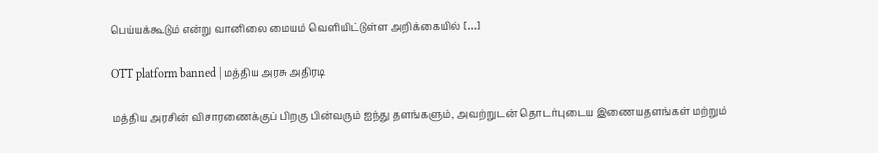பெய்யக்கூடும் என்று வானிலை மையம் வெளியிட்டுள்ள அறிக்கையில் […]

OTT platform banned | மத்திய அரசு அதிரடி

மத்திய அரசின் விசாரணைக்குப் பிறகு பின்வரும் ஐந்து தளங்களும், அவற்றுடன் தொடர்புடைய இணையதளங்கள் மற்றும்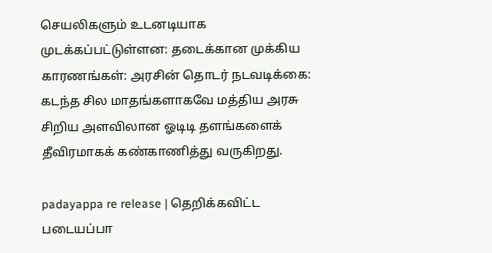செயலிகளும் உடனடியாக முடக்கப்பட்டுள்ளன: தடைக்கான முக்கிய காரணங்கள்: அரசின் தொடர் நடவடிக்கை: கடந்த சில மாதங்களாகவே மத்திய அரசு சிறிய அளவிலான ஓடிடி தளங்களைக் தீவிரமாகக் கண்காணித்து வருகிறது.

padayappa re release | தெறிக்கவிட்ட படையப்பா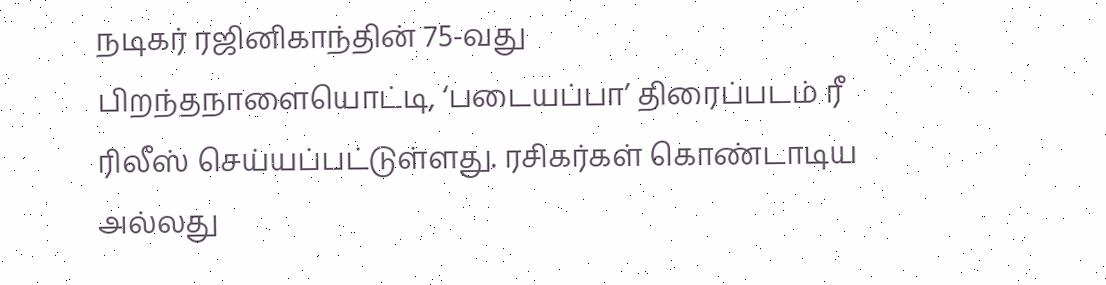நடிகர் ரஜினிகாந்தின் 75-வது பிறந்தநாளையொட்டி, ‘படையப்பா’ திரைப்படம் ரீ ரிலீஸ் செய்யப்பட்டுள்ளது. ரசிகர்கள் கொண்டாடிய அல்லது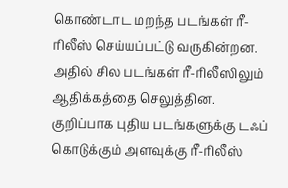கொண்டாட மறந்த படங்கள் ரீ-ரிலீஸ் செய்யப்பட்டு வருகின்றன. அதில் சில படங்கள் ரீ-ரிலீஸிலும் ஆதிக்கத்தை செலுத்தின. குறிப்பாக புதிய படங்களுக்கு டஃப் கொடுக்கும் அளவுக்கு ரீ-ரிலீஸ்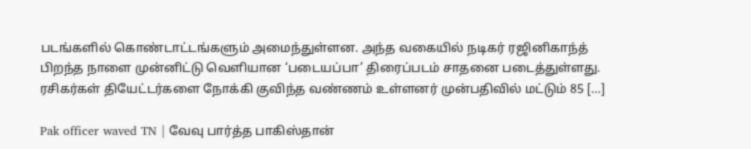படங்களில் கொண்டாட்டங்களும் அமைந்துள்ளன. அந்த வகையில் நடிகர் ரஜினிகாந்த் பிறந்த நாளை முன்னிட்டு வெளியான ‘படையப்பா’ திரைப்படம் சாதனை படைத்துள்ளது. ரசிகர்கள் தியேட்டர்களை நோக்கி குவிந்த வண்ணம் உள்ளனர் முன்பதிவில் மட்டும் 85 […]

Pak officer waved TN | வேவு பார்த்த பாகிஸ்தான்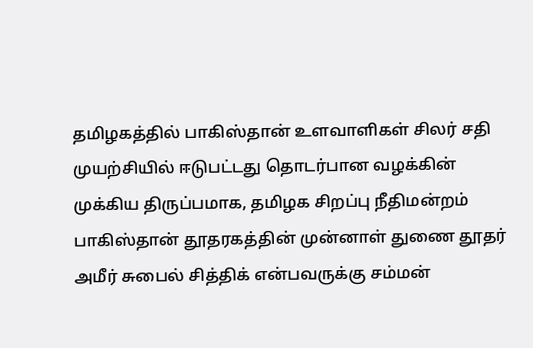தமிழகத்தில் பாகிஸ்தான் உளவாளிகள் சிலர் சதி முயற்சியில் ஈடுபட்டது தொடர்பான வழக்கின் முக்கிய திருப்பமாக, தமிழக சிறப்பு நீதிமன்றம் பாகிஸ்தான் தூதரகத்தின் முன்னாள் துணை தூதர் அமீர் சுபைல் சித்திக் என்பவருக்கு சம்மன்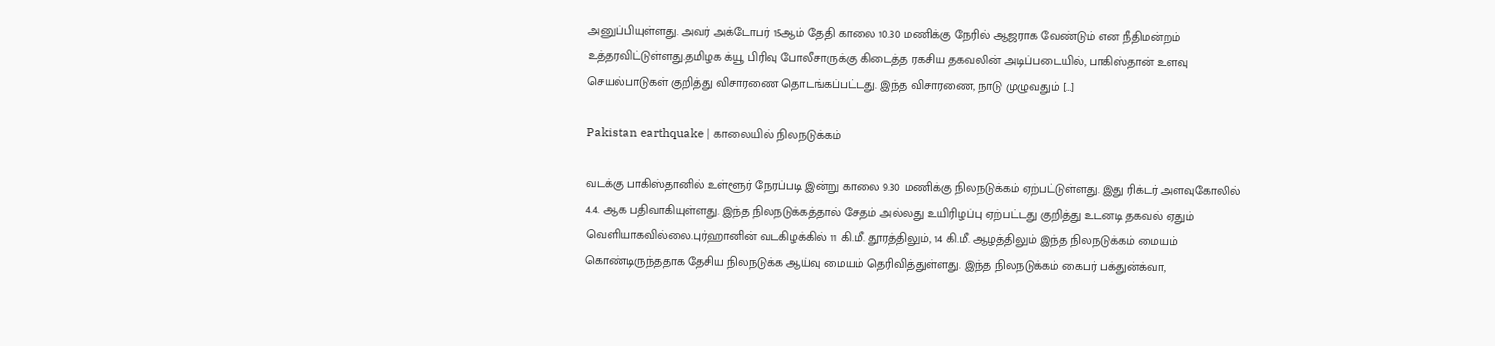அனுப்பியுள்ளது. அவர் அக்டோபர் 15ஆம் தேதி காலை 10.30 மணிக்கு நேரில் ஆஜராக வேண்டும் என நீதிமன்றம் உத்தரவிட்டுள்ளது.தமிழக க்யூ பிரிவு போலீசாருக்கு கிடைத்த ரகசிய தகவலின் அடிப்படையில், பாகிஸ்தான் உளவு செயல்பாடுகள் குறித்து விசாரணை தொடங்கப்பட்டது. இந்த விசாரணை, நாடு முழுவதும் […]

Pakistan earthquake | காலையில் நிலநடுக்கம்

வடக்கு பாகிஸ்தானில் உள்ளூர் நேரப்படி இன்று காலை 9.30 மணிக்கு நிலநடுக்கம் ஏற்பட்டுள்ளது. இது ரிக்டர் அளவுகோலில் 4.4. ஆக பதிவாகியுள்ளது. இந்த நிலநடுக்கத்தால் சேதம் அல்லது உயிரிழப்பு ஏற்பட்டது குறித்து உடனடி தகவல் ஏதும் வெளியாகவில்லை.புர்ஹானின் வடகிழக்கில் 11 கி.மீ. தூரத்திலும், 14 கி.மீ. ஆழத்திலும் இந்த நிலநடுக்கம் மையம் கொண்டிருந்ததாக தேசிய நிலநடுக்க ஆய்வு மையம் தெரிவித்துள்ளது. இந்த நிலநடுக்கம் கைபர் பக்துன்க்வா,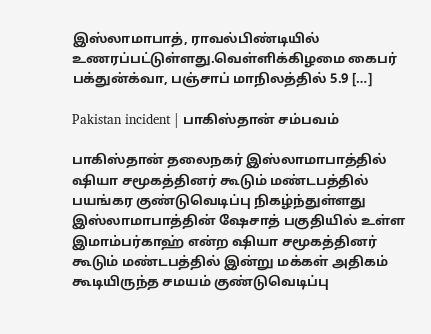இஸ்லாமாபாத், ராவல்பிண்டியில் உணரப்பட்டுள்ளது.வெள்ளிக்கிழமை கைபர் பக்துன்க்வா, பஞ்சாப் மாநிலத்தில் 5.9 […]

Pakistan incident | பாகிஸ்தான் சம்பவம்

பாகிஸ்தான் தலைநகர் இஸ்லாமாபாத்தில் ஷியா சமூகத்தினர் கூடும் மண்டபத்தில் பயங்கர குண்டுவெடிப்பு நிகழ்ந்துள்ளது இஸ்லாமாபாத்தின் ஷேசாத் பகுதியில் உள்ள இமாம்பர்காஹ் என்ற ஷியா சமூகத்தினர் கூடும் மண்டபத்தில் இன்று மக்கள் அதிகம் கூடியிருந்த சமயம் குண்டுவெடிப்பு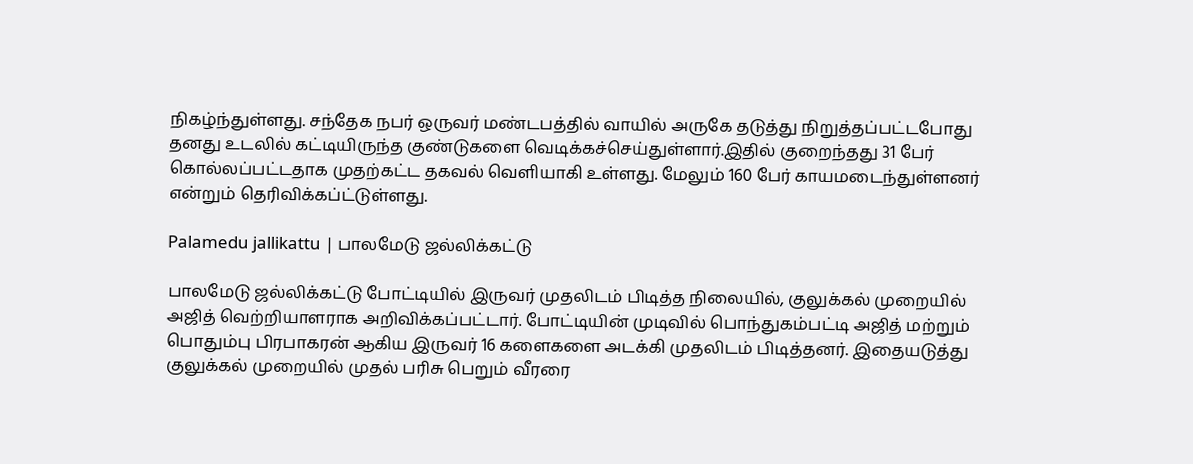நிகழ்ந்துள்ளது. சந்தேக நபர் ஒருவர் மண்டபத்தில் வாயில் அருகே தடுத்து நிறுத்தப்பட்டபோது தனது உடலில் கட்டியிருந்த குண்டுகளை வெடிக்கச்செய்துள்ளார்.இதில் குறைந்தது 31 பேர் கொல்லப்பட்டதாக முதற்கட்ட தகவல் வெளியாகி உள்ளது. மேலும் 160 பேர் காயமடைந்துள்ளனர் என்றும் தெரிவிக்கப்ட்டுள்ளது.

Palamedu jallikattu | பாலமேடு ஜல்லிக்கட்டு

பாலமேடு ஜல்லிக்கட்டு போட்டியில் இருவர் முதலிடம் பிடித்த நிலையில், குலுக்கல் முறையில் அஜித் வெற்றியாளராக அறிவிக்கப்பட்டார். போட்டியின் முடிவில் பொந்துகம்பட்டி அஜித் மற்றும் பொதும்பு பிரபாகரன் ஆகிய இருவர் 16 களைகளை அடக்கி முதலிடம் பிடித்தனர். இதையடுத்து குலுக்கல் முறையில் முதல் பரிசு பெறும் வீரரை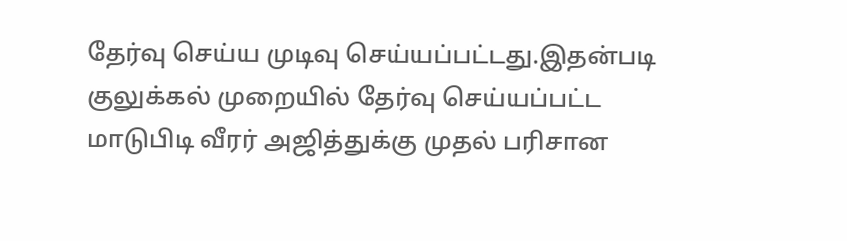தேர்வு செய்ய முடிவு செய்யப்பட்டது.இதன்படி குலுக்கல் முறையில் தேர்வு செய்யப்பட்ட மாடுபிடி வீரர் அஜித்துக்கு முதல் பரிசான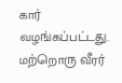கார் வழங்கப்பட்டது. மற்றொரு வீரர்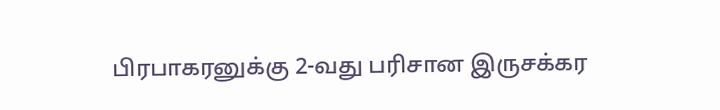பிரபாகரனுக்கு 2-வது பரிசான இருசக்கர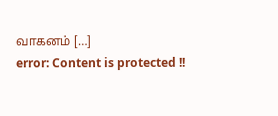வாகனம் […]
error: Content is protected !!